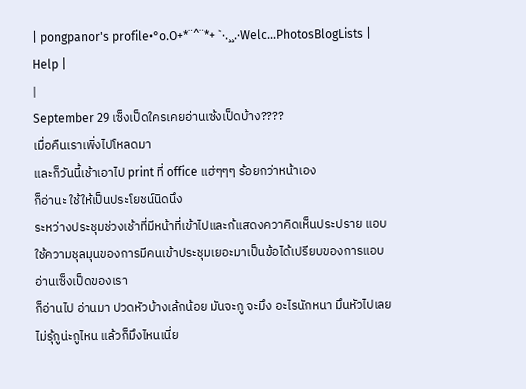| pongpanor's profile•°o.O+*¨^¨*+ `·.¸¸.·Welc...PhotosBlogLists | Help |
|
September 29 เซ็งเป็ดใครเคยอ่านเซ้งเป็ดบ้าง????
เมื่อคืนเราเพิ่งไปโหลดมา
และก็วันนี้เช้าเอาไป print ที่ office แฮ่ๆๆๆ ร้อยกว่าหน้าเอง
ก็อ่านะ ใช้ให้เป็นประโยชน์นิดนึง
ระหว่างประชุมช่วงเช้าที่มีหน้าที่เข้าไปและก้แสดงควาคิดเห็นประปราย แอบใช้ความชุลมุนของการมีคนเข้าประชุมเยอะมาเป็นข้อได้เปรียบของการแอบอ่านเซ็งเป็ดของเรา
ก็อ่านไป อ่านมา ปวดหัวบ้างเล้กน้อย มันจะกู จะมึง อะไรนักหนา มึนหัวไปเลย ไม่รุ้กูน่ะกูไหน แล้วก็มึงไหนเนี่ย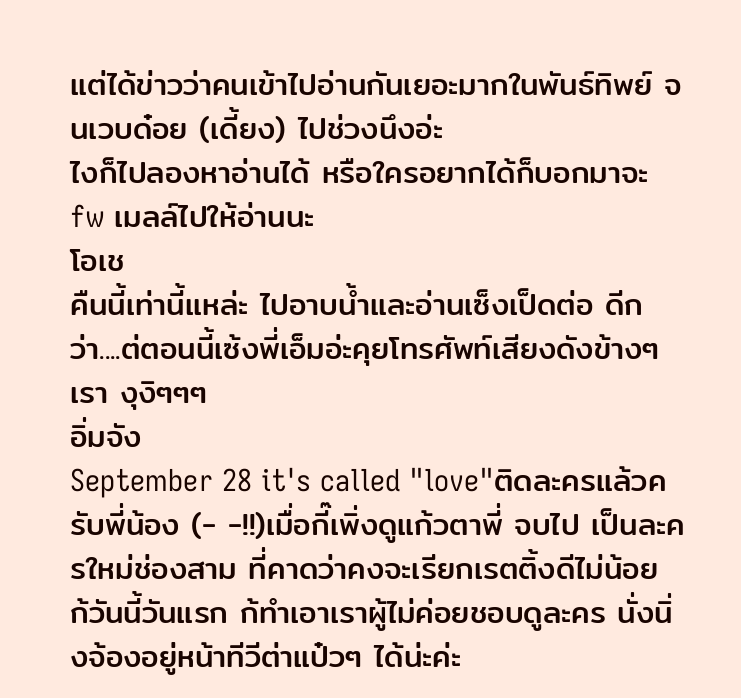แต่ได้ข่าวว่าคนเข้าไปอ่านกันเยอะมากในพันธ์ทิพย์ จนเวบด๋อย (เดี้ยง) ไปช่วงนึงอ่ะ
ไงก็ไปลองหาอ่านได้ หรือใครอยากได้ก็บอกมาจะ fw เมลล์ไปให้อ่านนะ
โอเช
คืนนี้เท่านี้แหล่ะ ไปอาบน้ำและอ่านเซ็งเป็ดต่อ ดีกว่า....ต่ตอนนี้เซ้งพี่เอ็มอ่ะคุยโทรศัพท์เสียงดังข้างๆเรา งุงิๆๆๆ
อิ่มจัง
September 28 it's called "love"ติดละครแล้วครับพี่น้อง (- -!!)เมื่อกี๊เพิ่งดูแก้วตาพี่ จบไป เป็นละครใหม่ช่องสาม ที่คาดว่าคงจะเรียกเรตติ้งดีไม่น้อย
ก้วันนี้วันแรก ก้ทำเอาเราผู้ไม่ค่อยชอบดูละคร นั่งนิ่งจ้องอยู่หน้าทีวีต่าแป๋วๆ ได้น่ะค่ะ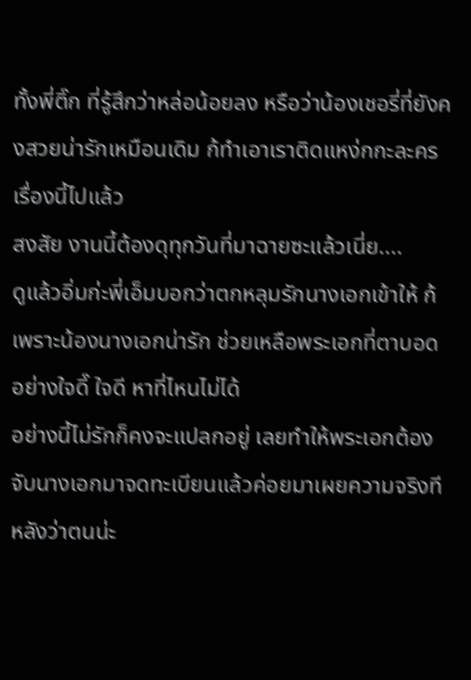ทั้งพี่ติ๊ก ที่รู้สึกว่าหล่อน้อยลง หรือว่าน้องเชอรี่ที่ยังคงสวยน่ารักเหมือนเดิม ก้ทำเอาเราติดแหง่กกะละครเรื่องนี้ไปแล้ว
สงสัย งานนี้ต้องดุทุกวันที่มาฉายซะแล้วเนี่ย....
ดูแล้วอิ่มก่ะพี่เอ็มบอกว่าตกหลุมรักนางเอกเข้าให้ ก้เพราะน้องนางเอกน่ารัก ช่วยเหลือพระเอกที่ตาบอด อย่างใจดี๊ ใจดี หาที่ไหนไม่ได้
อย่างนี้ไม่รักก็คงจะแปลกอยู่ เลยทำให้พระเอกต้องจับนางเอกมาจดทะเบียนแล้วค่อยมาเผยความจริงทีหลังว่าตนน่ะ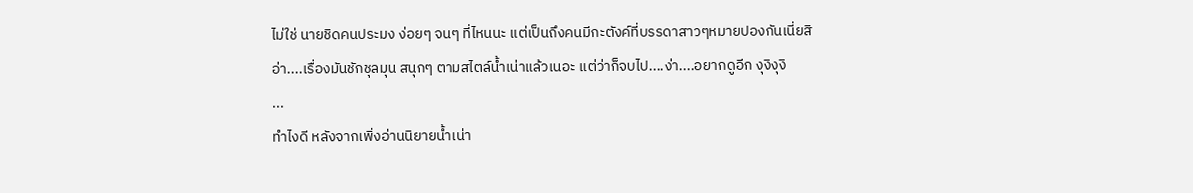ไม่ใช่ นายชิดคนประมง ง่อยๆ จนๆ ที่ไหนนะ แต่เป็นถึงคนมีกะตังค์ที่บรรดาสาวๆหมายปองกันเนี่ยสิ
อ่า....เรื่องมันชักชุลมุน สนุกๆ ตามสไตล์น้ำเน่าแล้วเนอะ แต่ว่าก็จบไป....ง่า....อยากดูอีก งุงิงุงิ
...
ทำไงดี หลังจากเพิ่งอ่านนิยายน้ำเน่า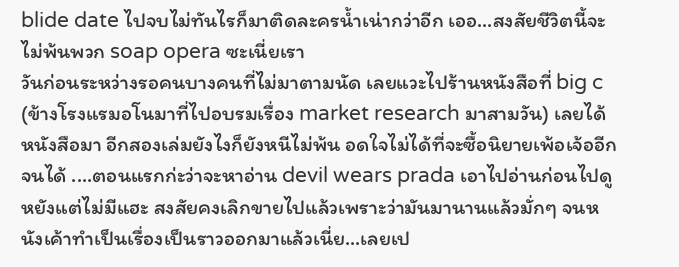blide date ไปจบไม่ทันไรก็มาติดละครน้ำเน่ากว่าอีก เออ...สงสัยชีวิตนี้จะไม่พ้นพวก soap opera ซะเนี่ยเรา
วันก่อนระหว่างรอคนบางคนที่ไม่มาตามนัด เลยแวะไปร้านหนังสือที่ big c (ข้างโรงแรมอโนมาที่ไปอบรมเรื่อง market research มาสามวัน) เลยได้หนังสือมา อีกสองเล่มยังไงก็ยังหนีไม่พ้น อดใจไม่ได้ที่จะซื้อนิยายเพ้อเจ้ออีกจนได้ ....ตอนแรกก่ะว่าจะหาอ่าน devil wears prada เอาไปอ่านก่อนไปดูหยังแต่ไม่มีแฮะ สงสัยคงเลิกขายไปแล้วเพราะว่ามันมานานแล้วมั่กๆ จนหนังเค้าทำเป็นเรื่องเป็นราวออกมาแล้วเนี่ย...เลยเป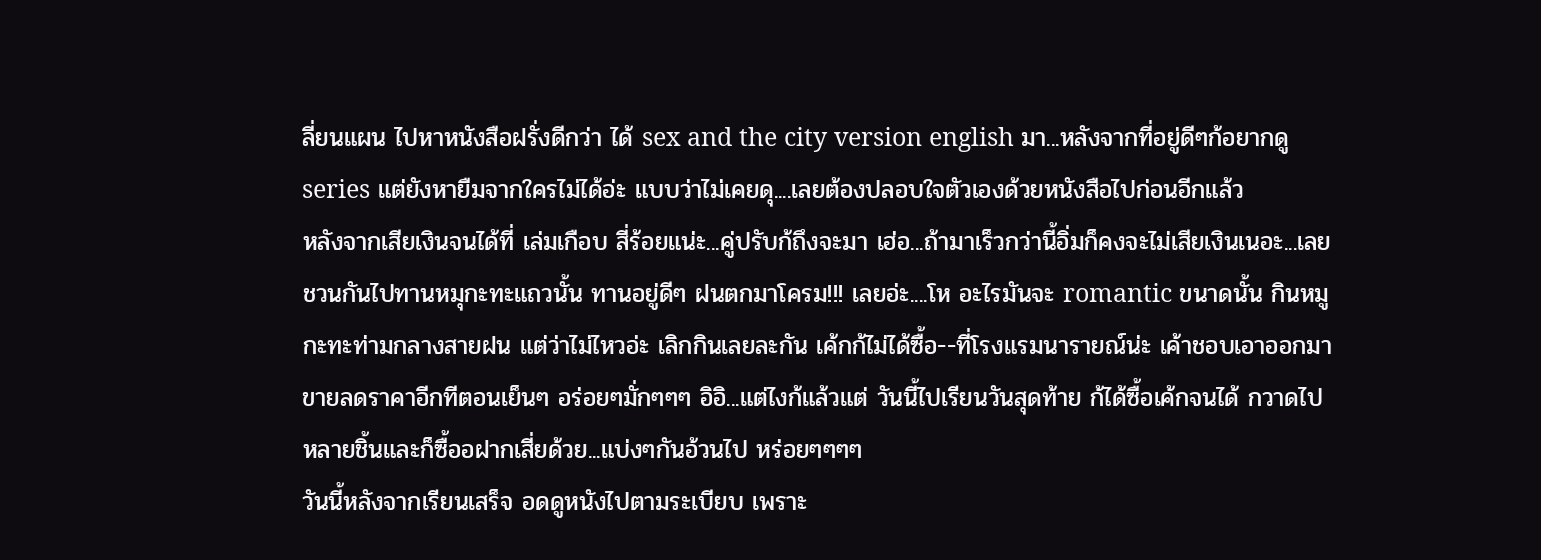ลี่ยนแผน ไปหาหนังสือฝรั่งดีกว่า ได้ sex and the city version english มา...หลังจากที่อยู่ดีๆก้อยากดู series แต่ยังหายืมจากใครไม่ได้อ่ะ แบบว่าไม่เคยดุ....เลยต้องปลอบใจตัวเองด้วยหนังสือไปก่อนอีกแล้ว
หลังจากเสียเงินจนได้ที่ เล่มเกือบ สี่ร้อยแน่ะ...คู่ปรับก้ถึงจะมา เฮ่อ...ถ้ามาเร็วกว่านี้อิ่มก็คงจะไม่เสียเงินเนอะ...เลยชวนกันไปทานหมุกะทะแถวนั้น ทานอยู่ดีๆ ฝนตกมาโครม!!! เลยอ่ะ....โห อะไรมันจะ romantic ขนาดนั้น กินหมูกะทะท่ามกลางสายฝน แต่ว่าไม่ไหวอ่ะ เลิกกินเลยละกัน เค้กก้ไม่ได้ซื้อ--ที่โรงแรมนารายณ์น่ะ เค้าชอบเอาออกมาขายลดราคาอีกทีตอนเย็นๆ อร่อยๆมั่กๆๆๆ อิอิ...แต่ไงก้แล้วแต่ วันนี้ไปเรียนวันสุดท้าย ก้ได้ซื้อเค้กจนได้ กวาดไปหลายชิ้นและก็ซื้ออฝากเสี่ยด้วย...แบ่งๆกันอ้วนไป หร่อยๆๆๆๆ
วันนี้หลังจากเรียนเสร็จ อดดูหนังไปตามระเบียบ เพราะ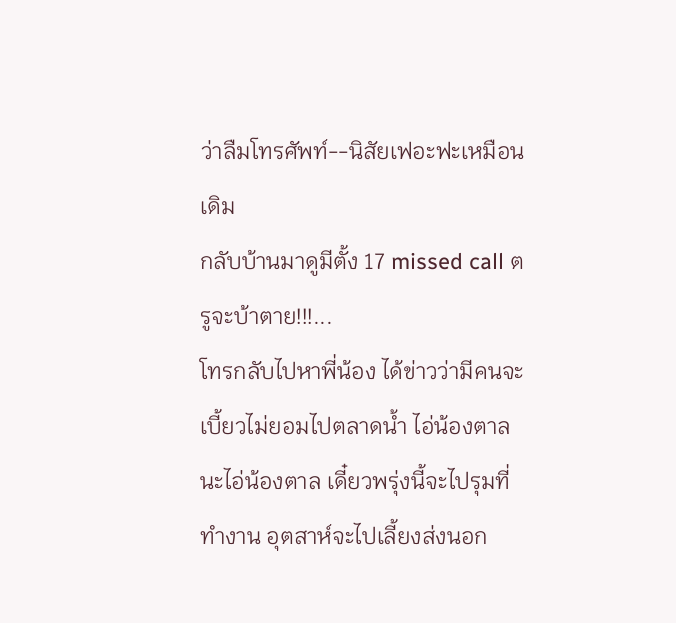ว่าลืมโทรศัพท์--นิสัยเฟอะฟะเหมือนเดิม
กลับบ้านมาดูมีตั้ง 17 missed call ตรูจะบ้าตาย!!!...
โทรกลับไปหาพี่น้อง ได้ข่าวว่ามีคนจะเบี้ยวไม่ยอมไปตลาดน้ำ ไอ่น้องตาลนะไอ่น้องตาล เดี๋ยวพรุ่งนี้จะไปรุมที่ทำงาน อุตสาห์จะไปเลี้ยงส่งนอก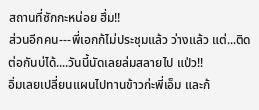สถานที่ซักกะหน่อย ฮึ่ม!!
ส่วนอีกคน---พี่เอกก้ไม่ประชุมแล้ว ว่างแล้ว แต่...ติดต่อกันบ่ได้....วันนี้นัดเลยล่มสลายไป แป่ว!!
อิ่มเลยเปลี่ยนแผนไปทานข้าวก่ะพี่เอ็ม และก้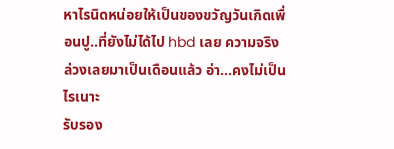หาไรนิดหน่อยให้เป็นของขวัญวันเกิดเพื่อนปู..ที่ยังไม่ได้ไป hbd เลย ความจริงล่วงเลยมาเป็นเดือนแล้ว อ่า...คงไม่เป็นไรเนาะ
รับรอง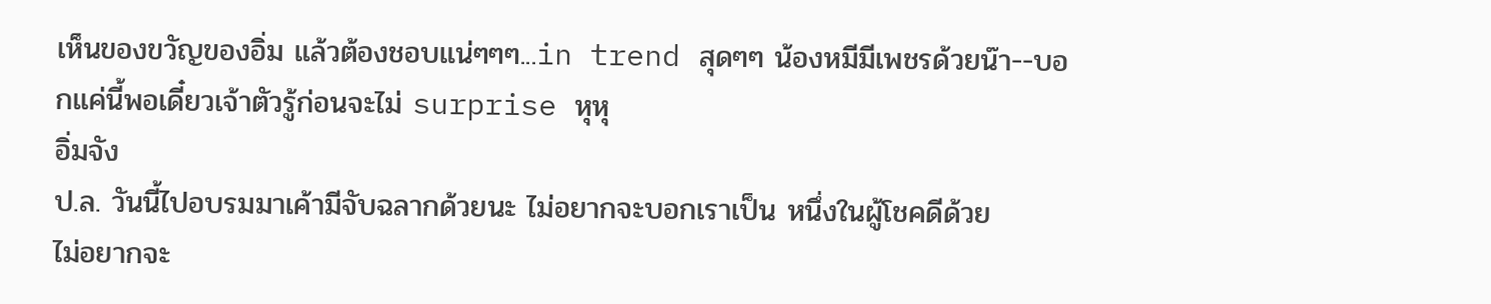เห็นของขวัญของอิ่ม แล้วต้องชอบแน่ๆๆๆ...in trend สุดๆๆ น้องหมีมีเพชรด้วยน๊า--บอกแค่นี้พอเดี๋ยวเจ้าตัวรู้ก่อนจะไม่ surprise หุหุ
อิ่มจัง
ป.ล. วันนี้ไปอบรมมาเค้ามีจับฉลากด้วยนะ ไม่อยากจะบอกเราเป็น หนึ่งในผู้โชคดีด้วย
ไม่อยากจะ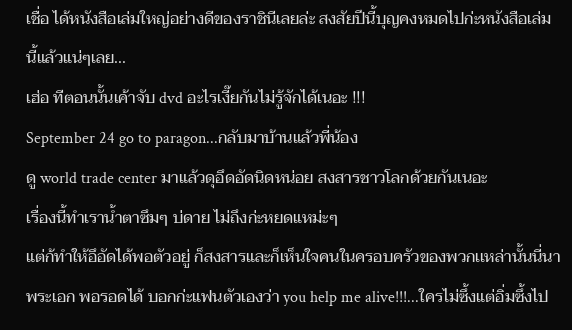เชื่อ ได้หนังสือเล่มใหญ่อย่างดีของราชินีเลยล่ะ สงสัยปีนี้บุญคงหมดไปก่ะหนังสือเล่มนี้แล้วแน่ๆเลย...
เฮ่อ ทีตอนนั้นเค้าจับ dvd อะไรเงี๊ยกันไม่รู้จักได้เนอะ !!!
September 24 go to paragon...กลับมาบ้านแล้วพี่น้อง
ดู world trade center มาแล้วดุอึดอัดนิดหน่อย สงสารชาวโลกด้วยกันเนอะ
เรื่องนี้ทำเราน้ำตาซึมๆ บ่ดาย ไม่ถึงก่ะหยดแหม่ะๆ
แต่ก้ทำให้อึอัดได้พอตัวอยู่ ก็สงสารและก็เห็นใจคนในครอบครัวของพวกเเหล่านั้นนี่นา
พระเอก พอรอดได้ บอกก่ะแฟนตัวเองว่า you help me alive!!!...ใครไม่ซึ้งแต่อิ่มซึ้งไป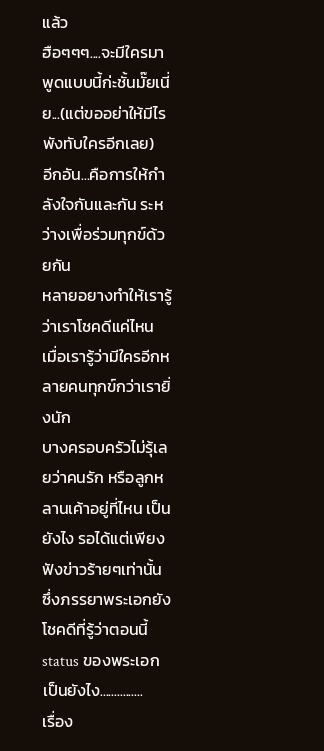แล้ว
ฮือๆๆๆ....จะมีใครมาพูดแบบนี้ก่ะชั้นมั๊ยเนี่ย...(แต่ขออย่าให้มีไรพังทับใครอีกเลย)
อีกอัน...คือการให้กำลังใจกันและกัน ระหว่างเพื่อร่วมทุกข์ด้วยกัน
หลายอยางทำให้เรารู้ว่าเราโชคดีแค่ไหน เมื่อเรารู้ว่ามีใครอีกหลายคนทุกข์กว่าเรายิ่งนัก
บางครอบครัวไม่รุ้เลยว่าคนรัก หรือลูกหลานเค้าอยู่ที่ไหน เป็นยังไง รอได้แต่เพียงฟังข่าวร้ายๆเท่านั้น
ซึ่งภรรยาพระเอกยังโชคดีที่รู้ว่าตอนนี้ status ของพระเอกเป็นยังไง...............
เรื่อง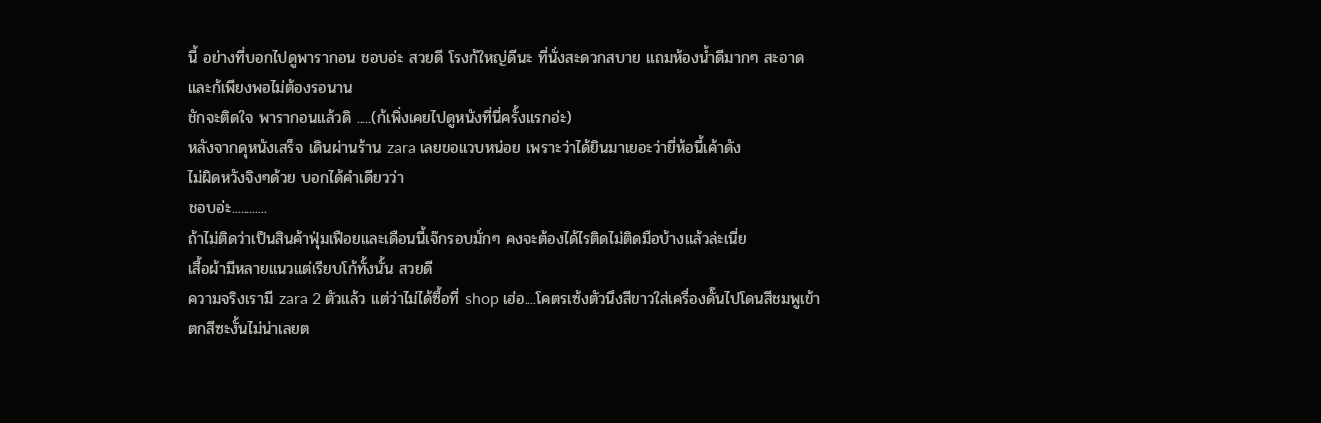นี้ อย่างที่บอกไปดูพารากอน ชอบอ่ะ สวยดี โรงก้ใหญ่ดีนะ ที่นั่งสะดวกสบาย แถมห้องน้ำดีมากๆ สะอาด และก้เพียงพอไม่ต้องรอนาน
ชักจะติดใจ พารากอนแล้วดิ .....(ก้เพิ่งเคยไปดูหนังที่นี่ครั้งแรกอ่ะ)
หลังจากดุหนังเสร็จ เดินผ่านร้าน zara เลยขอแวบหน่อย เพราะว่าได้ยินมาเยอะว่ายี่ห้อนี้เค้าดัง
ไม่ผิดหวังจิงๆด้วย บอกได้คำเดียวว่า
ชอบอ่ะ............
ถ้าไม่ติดว่าเป็นสินค้าฟุ่มเฟือยและเดือนนี้เจ๊กรอบมั่กๆ คงจะต้องได้ไรติดไม่ติดมือบ้างแล้วล่ะเนี่ย
เสื้อผ้ามีหลายแนวแต่เรียบโก้ทั้งนั้น สวยดี
ความจริงเรามี zara 2 ตัวแล้ว แต่ว่าไม่ได้ซื้อที่ shop เฮ่อ....โคตรเซ้งตัวนึงสีขาวใส่เครื่องดั๊นไปโดนสีชมพูเข้า ตกสีซะงั้นไม่น่าเลยต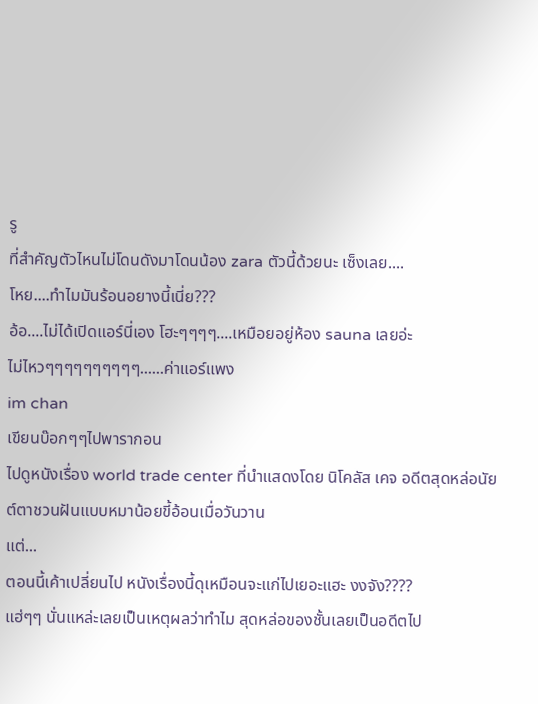รู
ที่สำคัญตัวไหนไม่โดนดังมาโดนน้อง zara ตัวนี้ด้วยนะ เซ็งเลย....
โหย....ทำไมมันร้อนอยางนี้เนี่ย???
อ้อ....ไม่ได้เปิดแอร์นี่เอง โฮะๆๆๆๆ....เหมือยอยู่ห้อง sauna เลยอ่ะ
ไม่ไหวๆๆๆๆๆๆๆๆๆๆ......ค่าแอร์แพง
im chan
เขียนบ๊อกๆๆไปพารากอน
ไปดูหนังเรื่อง world trade center ที่นำแสดงโดย นิโคลัส เคจ อดีตสุดหล่อนัยต์ตาชวนฝันแบบหมาน้อยขี้อ้อนเมื่อวันวาน
แต่...
ตอนนี้เค้าเปลี่ยนไป หนังเรื่องนี้ดุเหมือนจะแก่ไปเยอะแฮะ งงจัง????
แฮ่ๆๆ นั่นแหล่ะเลยเป็นเหตุผลว่าทำไม สุดหล่อของชั้นเลยเป็นอดีตไป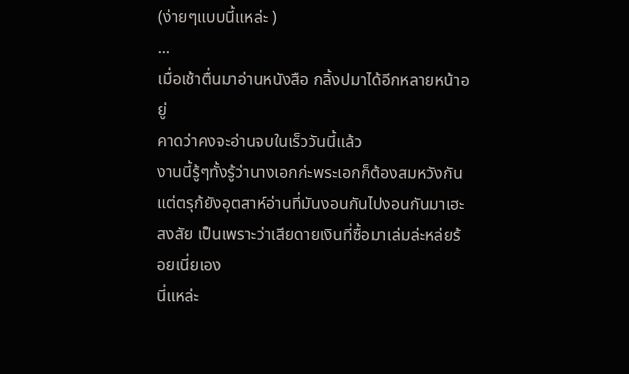(ง่ายๆแบบนี้แหล่ะ )
...
เมื่อเช้าตื่นมาอ่านหนังสือ กลิ้งปมาได้อีกหลายหน้าอยู่
คาดว่าคงจะอ่านจบในเร็ววันนี้แล้ว
งานนี้รู้ๆทั้งรู้ว่านางเอกก่ะพระเอกก็ต้องสมหวังกัน แต่ตรุก้ยังอุตสาห์อ่านที่มันงอนกันไปงอนกันมาเฮะ
สงสัย เป็นเพราะว่าเสียดายเงินที่ซื้อมาเล่มล่ะหล่ยร้อยเนี่ยเอง
นี่แหล่ะ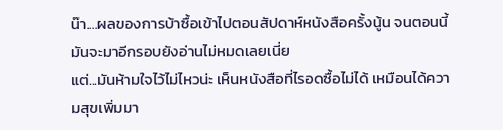น๊า....ผลของการบ้าซื้อเข้าไปตอนสัปดาห์หนังสือครั้งนู้น จนตอนนี้มันจะมาอีกรอบยังอ่านไม่หมดเลยเนี่ย
แต่...มันห้ามใจไว้ไม่ไหวน่ะ เห็นหนังสือที่ไรอดซื้อไม่ได้ เหมือนได้ความสุขเพิ่มมา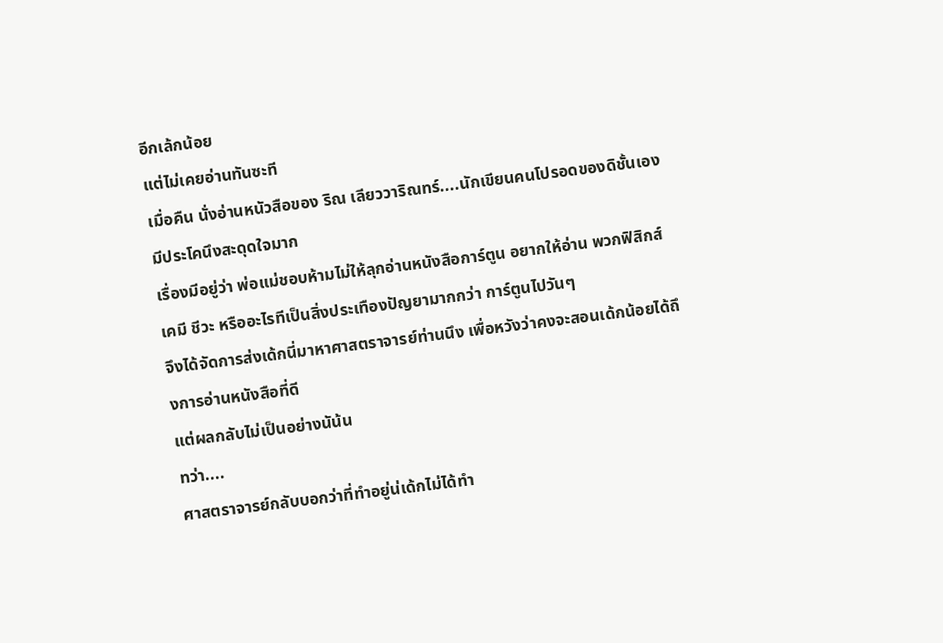อีกเล้กน้อย
แต่ไม่เคยอ่านทันซะที
เมื่อคืน นั่งอ่านหนัวสือของ ริณ เลียววาริณทร์....นักเขียนคนโปรอดของดิชั้นเอง
มีประโคนึงสะดุดใจมาก
เรื่องมีอยู่ว่า พ่อแม่ชอบห้ามไม่ให้ลุกอ่านหนังสือการ์ตูน อยากให้อ่าน พวกฟิสิกส์ เคมี ชีวะ หรืออะไรทีเป็นสิ่งประเทืองปัญยามากกว่า การ์ตูนไปวันๆ
จึงได้จัดการส่งเด้กนี่มาหาศาสตราจารย์ท่านนึง เพื่อหวังว่าคงจะสอนเด้กน้อยได้ถึงการอ่านหนังสือที่ดี
แต่ผลกลับไม่เป็นอย่างนัน้น
ทว่า....
ศาสตราจารย์กลับบอกว่าที่ทำอยู่น่เด้กไม่ได้ทำ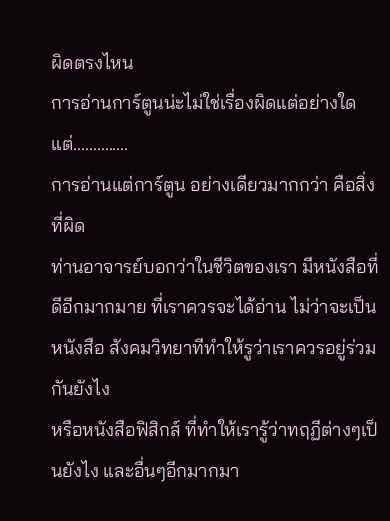ผิดตรงไหน
การอ่านการ์ตูนน่ะไม่ใช่เรื่องผิดแต่อย่างใด
แต่..............
การอ่านแต่การ์ตูน อย่างเดียวมากกว่า คือสิ่งที่ผิด
ท่านอาจารย์บอกว่าในชีวิตของเรา มีหนังสือที่ดีอีกมากมาย ที่เราควรจะได้อ่าน ไม่ว่าจะเป็นหนังสือ สังคมวิทยาทีทำให้รูว่าเราควรอยู่ร่วมกันยังไง
หรือหนังสือฟิสิกส์ ที่ทำให้เรารู้ว่าทฤฏีต่างๆเป็นยังไง และอื่นๆอีกมากมา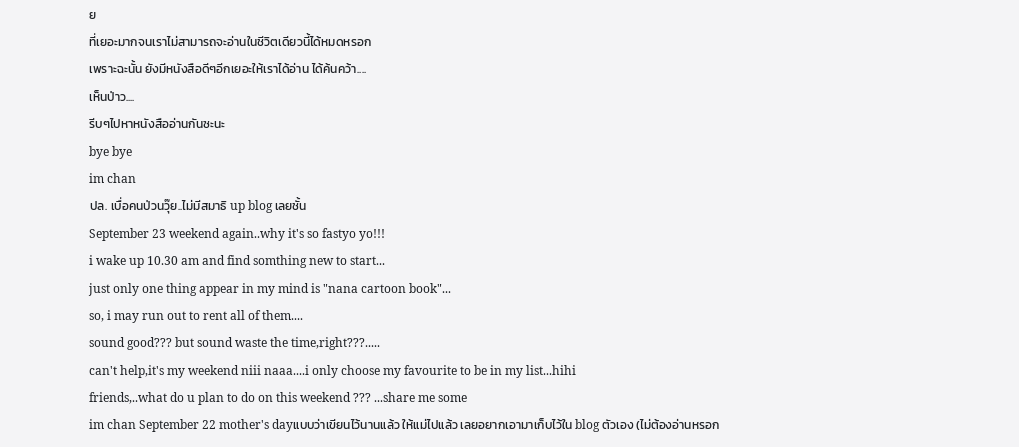ย
ที่เยอะมากจนเราไม่สามารถจะอ่านในชีวิตเดียวนี้ได้หมดหรอก
เพราะฉะนั้น ยังมีหนังสือดีๆอีกเยอะให้เราได้อ่าน ได้ค้นคว้า....
เห็นป่าว....
รีบๆไปหาหนังสืออ่านกันซะนะ
bye bye
im chan
ปล. เบื่อคนป่วนวุ๊ย..ไม่มีสมาธิ up blog เลยชั้น
September 23 weekend again..why it's so fastyo yo!!!
i wake up 10.30 am and find somthing new to start...
just only one thing appear in my mind is "nana cartoon book"...
so, i may run out to rent all of them....
sound good??? but sound waste the time,right???.....
can't help,it's my weekend niii naaa....i only choose my favourite to be in my list...hihi
friends,..what do u plan to do on this weekend ??? ...share me some
im chan September 22 mother's dayแบบว่าเขียนไว้นานแล้ว ให้แม่ไปแล้ว เลยอยากเอามาเก็บไว้ใน blog ตัวเอง (ไม่ต้องอ่านหรอก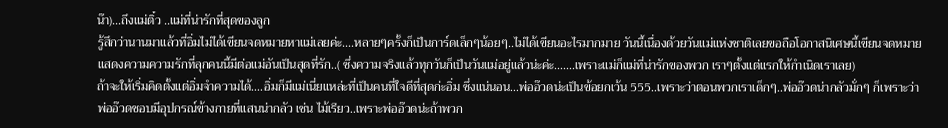น๊า)...ถึงแม่ติ๋ว ..แม่ที่น่ารักที่สุดของลูก
รู้สึกว่านานมาแล้วที่อิ่มไม่ได้เขียนจดหมายหาแม่เลยค่ะ....หลายๆครั้งก็เป็นการ์ดเล็กๆน้อยๆ..ไม่ได้เขียนอะไรมากมาย วันนี้เนื่องด้วยวันแม่แห่งชาติเลยขอถือโอกาสนิเศษนี้เขียนจดหมายแสดงความความรักที่ลุกคนนี้มีต่อแม่อันเป็นสุดที่รัก..( ซึ่งความจริงแล้วทุกวันก็เป็นวันแม่อยู่แล้วน่ะค่ะ.......เพราะแม่ก็แม่ที่น่ารักของพวก เราๆตั้งแต่แรกให้กำเนิดเราเลย)
ถ้าจะให้เริ่มคิดตั้งแต่อิ่มจำความได้....อิ่มก็มีแม่เนี่ยแหล่ะที่เป็นคนที่ใจดีที่สุดก่ะอิ่ม ซึ่งแน่นอน...พ่ออ๊วดน่ะเป็นข้อยกเว้น 555..เพราะว่าตอนพวกเราเด็กๆ..พ่ออ๊วดน่ากลัวมั่กๆ ก็เพราะว่าพ่ออ๊วดชอบมีอุปกรณ์ข้างกายที่แสนน่ากลัว เช่น ไม้เรียว..เพราะพ่ออ๊วดน่ะถ้าพวก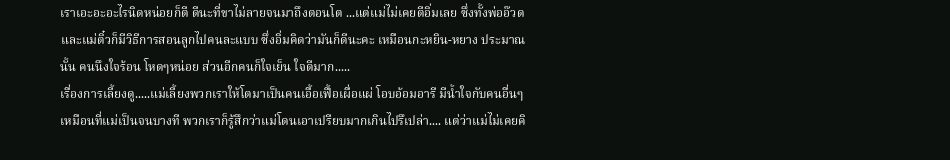เราเอะอะอะไรนิดหน่อยก็ตี ดีนะที่ขาไม่ลายจนมาถึงตอนโต ...แต่แม่ไม่เคยตีอิ่มเลย ซึ่งทั้งพ่ออ๊วดและแม่ติ๋วก็มีวิธีการสอนลูกไปคนละแบบ ซึ่งอิ่มคิดว่ามันก็ดีนะคะ เหมือนกะหยิน-หยาง ประมาณนั้น คนนึงใจร้อน โหดๆหน่อย ส่วนอีกคนก็ใจเย็น ใจดีมาก.....
เรื่องการเลี้ยงดู.....แม่เลี้ยงพวกเราให้โตมาเป็นคนเอื้อเฟื้อเผื่อแผ่ โอบอ้อมอารี มีน้ำใจกับคนอื่นๆ เหมือนที่แม่เป็นจนบางที พวกเราก็รู้สึกว่าแม่โดนเอาเปรียบมากเกินไปรึเปล่า.... แต่ว่าแม่ไม่เคยคิ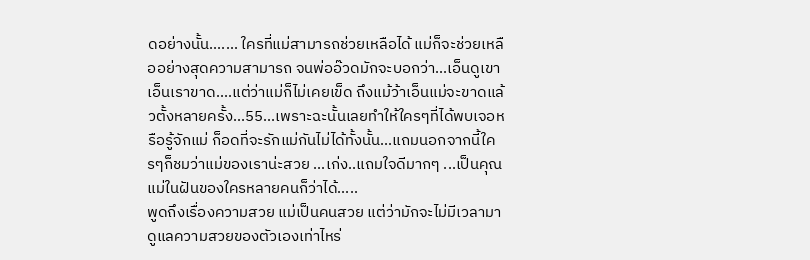ดอย่างนั้น....... ใครที่แม่สามารถช่วยเหลือได้ แม่ก็จะช่วยเหลืออย่างสุดความสามารถ จนพ่ออ๊วดมักจะบอกว่า...เอ็นดูเขาเอ็นเราขาด....แต่ว่าแม่ก็ไม่เคยเข็ด ถึงแม้ว้าเอ็นแม่จะขาดแล้วตั้งหลายครั้ง...55...เพราะฉะนั้นเลยทำให้ใครๆที่ได้พบเจอหรือรู้จักแม่ ก็อดที่จะรักแม่กันไม่ได้ทั้งนั้น...แถมนอกจากนี้ใครๆก็ชมว่าแม่ของเราน่ะสวย ...เก่ง..แถมใจดีมากๆ ...เป็นคุณแม่ในฝันของใครหลายคนก็ว่าได้.....
พูดถึงเรื่องความสวย แม่เป็นคนสวย แต่ว่ามักจะไม่มีเวลามาดูแลความสวยของตัวเองเท่าไหร่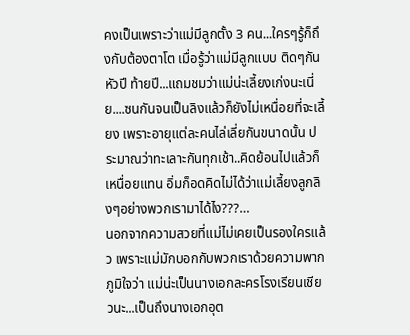คงเป็นเพราะว่าแม่มีลูกตั้ง 3 คน...ใครๆรู้ก็ถึงกับต้องตาโต เมื่อรู้ว่าแม่มีลูกแบบ ติดๆกัน หัวปี ท้ายปี...แถมชมว่าแม่น่ะเลี้ยงเก่งนะเนี่ย....ซนกันจนเป็นลิงแล้วก็ยังไม่เหนื่อยที่จะเลี้ยง เพราะอายุแต่ละคนไล่เลี่ยกันขนาดนั้น ประมาณว่าทะเลาะกันทุกเช้า..คิดย้อนไปแล้วก็เหนื่อยแทน อิ่มก็อดคิดไม่ได้ว่าแม่เลี้ยงลูกลิงๆอย่างพวกเรามาได้ไง???…
นอกจากความสวยที่แม่ไม่เคยเป็นรองใครแล้ว เพราะแม่มักบอกกับพวกเราด้วยความพากภูมิใจว่า แม่น่ะเป็นนางเอกละครโรงเรียนเชียวนะ...เป็นถึงนางเอกอุต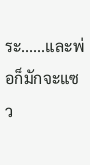ระ......และพ่อก็มักจะแซว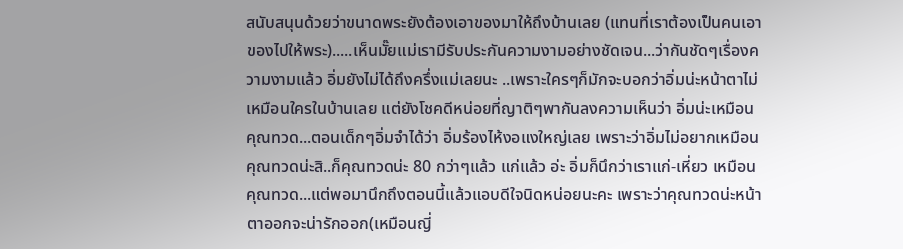สนับสนุนด้วยว่าขนาดพระยังต้องเอาของมาให้ถึงบ้านเลย (แทนที่เราต้องเป็นคนเอาของไปให้พระ).....เห็นมั๊ยแม่เรามีรับประกันความงามอย่างชัดเจน...ว่ากันชัดๆเรื่องความงามแล้ว อิ่มยังไม่ได้ถึงครึ่งแม่เลยนะ ..เพราะใครๆก็มักจะบอกว่าอิ่มน่ะหน้าตาไม่เหมือนใครในบ้านเลย แต่ยังโชคดีหน่อยที่ญาติๆพากันลงความเห็นว่า อิ่มน่ะเหมือนคุณทวด...ตอนเด็กๆอิ่มจำได้ว่า อิ่มร้องไห้งอแงใหญ่เลย เพราะว่าอิ่มไม่อยากเหมือนคุณทวดน่ะสิ..ก็คุณทวดน่ะ 80 กว่าๆแล้ว แก่แล้ว อ่ะ อิ่มก็นึกว่าเราแก่-เหี่ยว เหมือนคุณทวด...แต่พอมานึกถึงตอนนี้แล้วแอบดีใจนิดหน่อยนะคะ เพราะว่าคุณทวดน่ะหน้าตาออกจะน่ารักออก(เหมือนญี่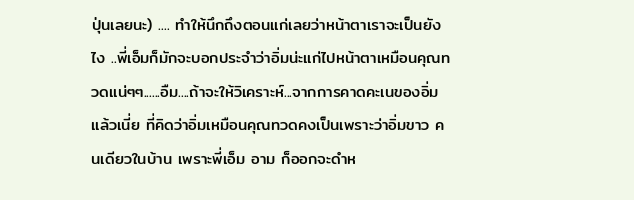ปุ่นเลยนะ) .... ทำให้นึกถึงตอนแก่เลยว่าหน้าตาเราจะเป็นยังไง ..พี่เอ็มก็มักจะบอกประจำว่าอิ่มน่ะแก่ไปหน้าตาเหมือนคุณทวดแน่ๆๆ......อืม....ถ้าจะให้วิเคราะห์...จากการคาดคะเนของอิ่มแล้วเนี่ย ที่คิดว่าอิ่มเหมือนคุณทวดคงเป็นเพราะว่าอิ่มขาว คนเดียวในบ้าน เพราะพี่เอ็ม อาม ก็ออกจะดำห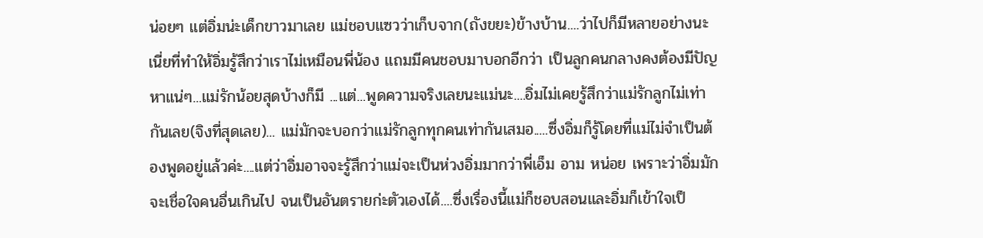น่อยๆ แต่อิ่มน่ะเด็กขาวมาเลย แม่ชอบแซวว่าเก็บจาก(ถังขยะ)ข้างบ้าน....ว่าไปก็มีหลายอย่างนะเนี่ยที่ทำให้อิ่มรู้สึกว่าเราไม่เหมือนพี่น้อง แถมมีคนชอบมาบอกอีกว่า เป็นลูกคนกลางคงต้องมีปัญหาแน่ๆ...แม่รักน้อยสุดบ้างก็มี ...แต่...พูดความจริงเลยนะแม่นะ....อิ่มไม่เคยรู้สึกว่าแม่รักลูกไม่เท่ากันเลย(จิงที่สุดเลย)... แม่มักจะบอกว่าแม่รักลูกทุกคนเท่ากันเสมอ.....ซึ่งอิ่มก็รู้โดยที่แม่ไม่จำเป็นต้องพูดอยู่แล้วค่ะ....แต่ว่าอิ่มอาจจะรู้สึกว่าแม่จะเป็นห่วงอิ่มมากว่าพี่เอ็ม อาม หน่อย เพราะว่าอิ่มมักจะเชื่อใจคนอื่นเกินไป จนเป็นอันตรายก่ะตัวเองได้....ซึ่งเรื่องนี้แม่ก็ชอบสอนและอิ่มก็เข้าใจเป็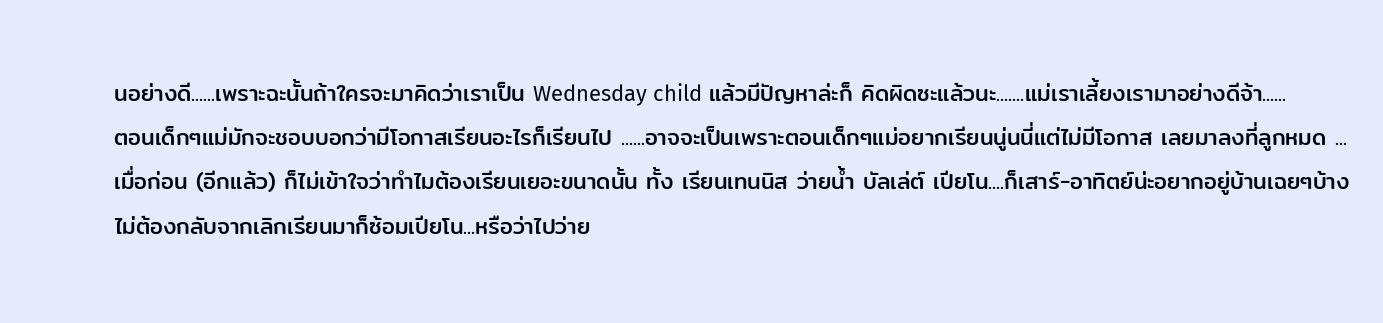นอย่างดี......เพราะฉะนั้นถ้าใครจะมาคิดว่าเราเป็น Wednesday child แล้วมีปัญหาล่ะก็ คิดผิดซะแล้วนะ.......แม่เราเลี้ยงเรามาอย่างดีจ้า......
ตอนเด็กๆแม่มักจะชอบบอกว่ามีโอกาสเรียนอะไรก็เรียนไป ......อาจจะเป็นเพราะตอนเด็กๆแม่อยากเรียนนู่นนี่แต่ไม่มีโอกาส เลยมาลงที่ลูกหมด ...เมื่อก่อน (อีกแล้ว) ก็ไม่เข้าใจว่าทำไมต้องเรียนเยอะขนาดนั้น ทั้ง เรียนเทนนิส ว่ายน้ำ บัลเล่ต์ เปียโน....ก็เสาร์-อาทิตย์น่ะอยากอยู่บ้านเฉยๆบ้าง ไม่ต้องกลับจากเลิกเรียนมาก็ซ้อมเปียโน...หรือว่าไปว่าย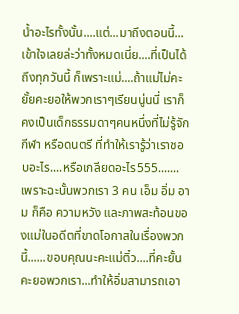น้ำอะไรทั้งนั้น....แต่...มาถึงตอนนี้...เข้าใจเลยล่ะว่าทั้งหมดเนี่ย....ที่เป็นได้ถึงทุกวันนี้ ก็เพราะแม่....ถ้าแม่ไม่คะยั้ยคะยอให้พวกเราๆเรียนนู่นนี่ เราก็คงเป็นเด็กธรรมดาๆคนหนึ่งที่ไม่รู้จัก กีฬา หรือดนตรี ที่ทำให้เรารู้ว่าเราชอบอะไร....หรือเกลียดอะไร555.......เพราะฉะนั้นพวกเรา 3 คน เอ็ม อิ่ม อาม ก็คือ ความหวัง และภาพสะท้อนของแม่ในอดีตที่ขาดโอกาสในเรื่องพวกนี้......ขอบคุณนะคะแม่ติ๋ว....ที่คะยั้นคะยอพวกเรา...ทำให้อิ่มสามารถเอา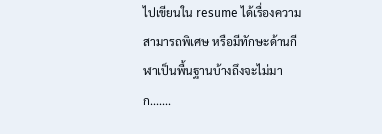ไปเขียนใน resume ได้เรื่องความสามารถพิเศษ หรือมีทักษะด้านกีฬาเป็นพื้นฐานบ้างถึงจะไม่มาก.......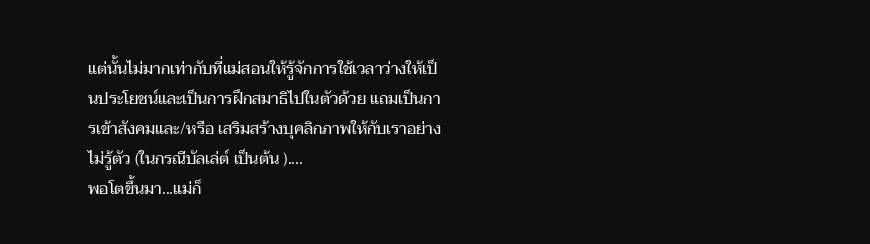แต่นั้นไม่มากเท่ากับที่แม่สอนให้รู้จักการใช้เวลาว่างให้เป็นประโยชน์และเป็นการฝึกสมาธิไปในตัวด้วย แถมเป็นการเข้าสังคมและ/หรือ เสริมสร้างบุคลิกภาพให้กับเราอย่างไม่รู้ตัว (ในกรณีบัลเล่ต์ เป็นต้น )....
พอโตขึ้นมา...แม่ก็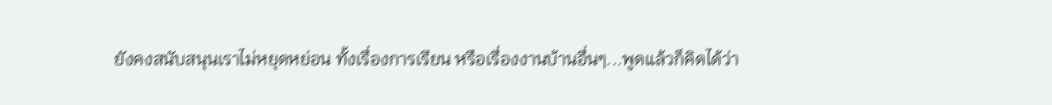ยังคงสนับสนุนเราไม่หยุดหย่อน ทั้งเรื่องการเรียน หรือเรื่องงานบ้านอื่นๆ...พูดแล้วก็คิดได้ว่า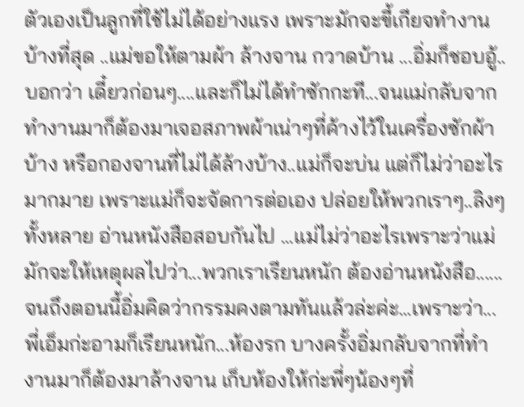ตัวเองเป็นลูกที่ใช้ไม่ได้อย่างแรง เพราะมักจะขี้เกียจทำงานบ้างที่สุด ..แม่ขอให้ตามผ้า ล้างจาน กวาดบ้าน ...อิ่มก็ชอบอู้..บอกว่า เดี๋ยวก่อนๆ....และก็ไม่ได้ทำซักกะที...จนแม่กลับจากทำงานมาก็ต้องมาเจอสภาพผ้าเน่าๆที่ค้างไว้ในเครื่องซักผ้าบ้าง หรือกองจานที่ไม่ได้ล้างบ้าง..แม่ก็จะบ่น แต่ก็ไม่ว่าอะไรมากมาย เพราะแม่ก็จะจัดการต่อเอง ปล่อยให้พวกเราๆ..ลิงๆทั้งหลาย อ่านหนังสือสอบกันไป ...แม่ไม่ว่าอะไรเพราะว่าแม่มักจะให้เหตุผลไปว่า...พวกเราเรียนหนัก ต้องอ่านหนังสือ......จนถึงตอนนี้อิ่มคิดว่ากรรมคงตามทันแล้วล่ะค่ะ...เพราะว่า...พี่เอ็มก่ะอามก็เรียนหนัก...ห้องรก บางครั้งอิ่มกลับจากที่ทำงานมาก็ต้องมาล้างจาน เก็บห้องให้ก่ะพี่ๆน้องๆที่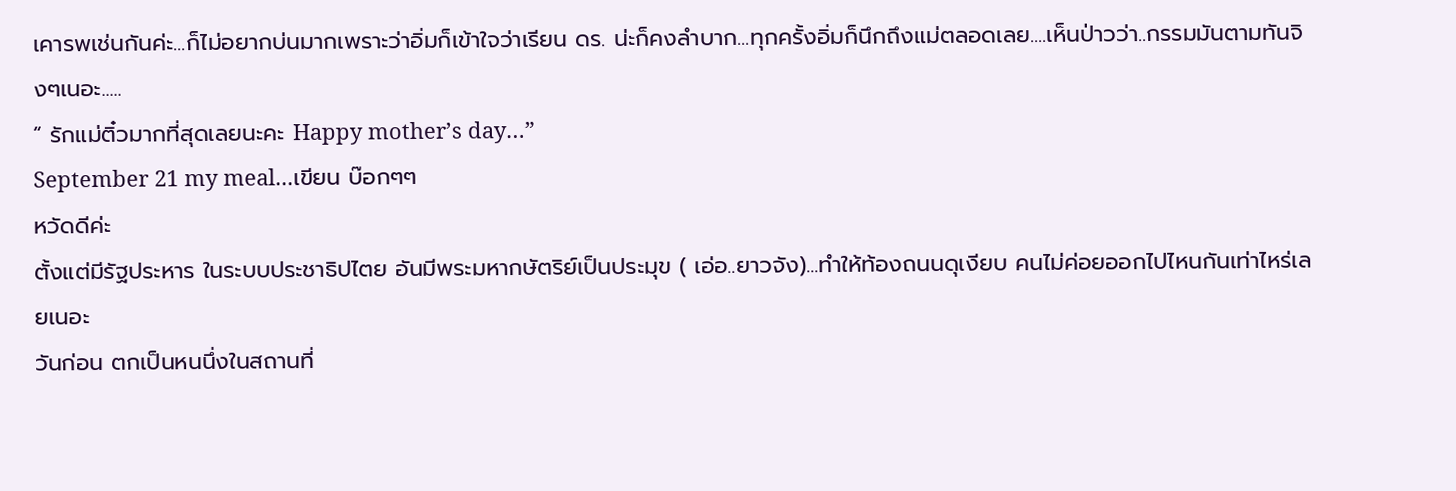เคารพเช่นกันค่ะ...ก็ไม่อยากบ่นมากเพราะว่าอิ่มก็เข้าใจว่าเรียน ดร. น่ะก็คงลำบาก...ทุกครั้งอิ่มก็นึกถึงแม่ตลอดเลย....เห็นป่าวว่า..กรรมมันตามทันจิงๆเนอะ.....
“ รักแม่ติ๋วมากที่สุดเลยนะคะ Happy mother’s day…”
September 21 my meal...เขียน บ๊อกๆๆ
หวัดดีค่ะ
ตั้งแต่มีรัฐประหาร ในระบบประชาธิปไตย อันมีพระมหากษัตริย์เป็นประมุข ( เอ่อ..ยาวจัง)...ทำให้ท้องถนนดุเงียบ คนไม่ค่อยออกไปไหนกันเท่าไหร่เลยเนอะ
วันก่อน ตกเป็นหนนึ่งในสถานที่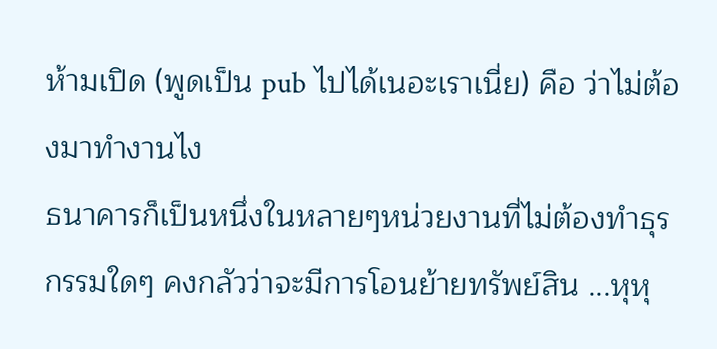ห้ามเปิด (พูดเป็น pub ไปได้เนอะเราเนี่ย) คือ ว่าไม่ต้องมาทำงานไง
ธนาคารก็เป็นหนึ่งในหลายๆหน่วยงานที่ไม่ต้องทำธุรกรรมใดๆ คงกลัวว่าจะมีการโอนย้ายทรัพย์สิน ...หุหุ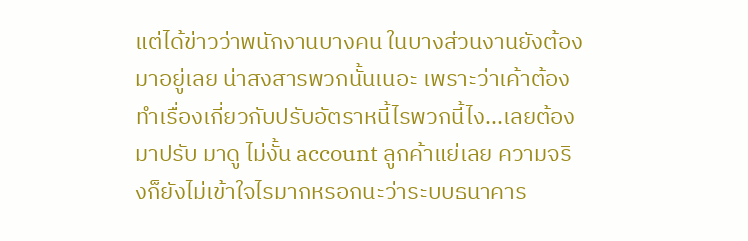แต่ได้ข่าวว่าพนักงานบางคน ในบางส่วนงานยังต้องมาอยู่เลย น่าสงสารพวกนั้นเนอะ เพราะว่าเค้าต้องทำเรื่องเกี่ยวกับปรับอัตราหนี้ไรพวกนี้ไง...เลยต้องมาปรับ มาดู ไม่งั้น account ลูกค้าแย่เลย ความจริงก็ยังไม่เข้าใจไรมากหรอกนะว่าระบบธนาคาร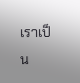เราเป็น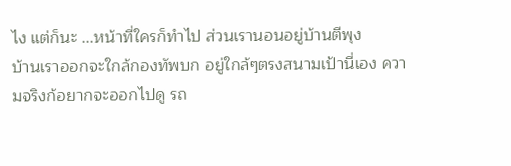ไง แต่ก็นะ ...หน้าที่ใครก็ทำไป ส่วนเรานอนอยู่บ้านตีพุง
บ้านเราออกจะใกล้กองทัพบก อยู่ใกล้ๆตรงสนามเป้านี่เอง ความจริงก้อยากจะออกไปดู รถ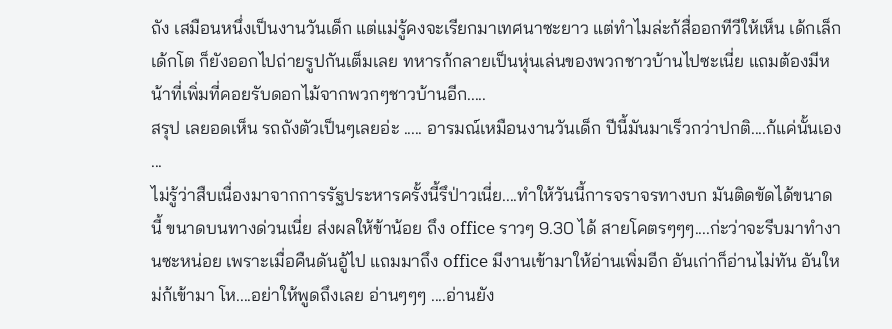ถัง เสมือนหนึ่งเป็นงานวันเด็ก แต่แม่รู้คงจะเรียกมาเทศนาซะยาว แต่ทำไมล่ะก้สื่ออกทีวีให้เห็น เด้กเล็ก เด้กโต ก็ยังออกไปถ่ายรูปกันเต็มเลย ทหารก้กลายเป็นหุ่นเล่นของพวกชาวบ้านไปซะเนี่ย แถมต้องมีหน้าที่เพิ่มที่คอยรับดอกไม้จากพวกๆชาวบ้านอีก.....
สรุป เลยอดเห็น รถถังตัวเป็นๆเลยอ่ะ ..... อารมณ์เหมือนงานวันเด็ก ปีนี้มันมาเร็วกว่าปกติ....ก้แค่นั้นเอง
...
ไม่รู้ว่าสืบเนื่องมาจากการรัฐประหารครั้งนี้รึป่าวเนี่ย....ทำให้วันนี้การจราจรทางบก มันติดขัดได้ขนาดนี้ ขนาดบนทางด่วนเนี่ย ส่งผลให้ข้าน้อย ถึง office ราวๆ 9.30 ได้ สายโคตรๆๆๆ....ก่ะว่าจะรีบมาทำงานซะหน่อย เพราะเมื่อคืนดันอู้ไป แถมมาถึง office มีงานเข้ามาให้อ่านเพิ่มอีก อันเก่าก็อ่านไม่ทัน อันใหม่ก้เข้ามา โห....อย่าให้พูดถึงเลย อ่านๆๆๆ ....อ่านยัง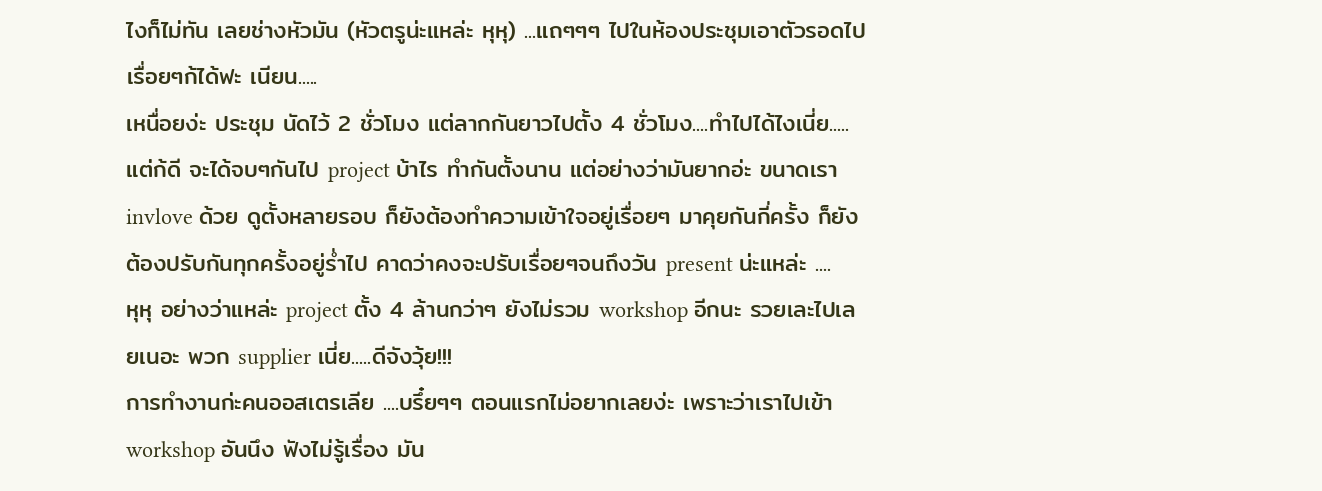ไงก็ไม่ทัน เลยช่างหัวมัน (หัวตรูน่ะแหล่ะ หุหุ) ...แถๆๆๆ ไปในห้องประชุมเอาตัวรอดไปเรื่อยๆก้ได้ฟะ เนียน.....
เหนื่อยง่ะ ประชุม นัดไว้ 2 ชั่วโมง แต่ลากกันยาวไปตั้ง 4 ชั่วโมง....ทำไปได้ไงเนี่ย.....แต่ก้ดี จะได้จบๆกันไป project บ้าไร ทำกันตั้งนาน แต่อย่างว่ามันยากอ่ะ ขนาดเรา invlove ด้วย ดูตั้งหลายรอบ ก็ยังต้องทำความเข้าใจอยู่เรื่อยๆ มาคุยกันกี่ครั้ง ก็ยังต้องปรับกันทุกครั้งอยู่ร่ำไป คาดว่าคงจะปรับเรื่อยๆจนถึงวัน present น่ะแหล่ะ ....
หุหุ อย่างว่าแหล่ะ project ตั้ง 4 ล้านกว่าๆ ยังไม่รวม workshop อีกนะ รวยเละไปเลยเนอะ พวก supplier เนี่ย.....ดีจังวุ้ย!!!
การทำงานก่ะคนออสเตรเลีย ....บรึ๋ยๆๆ ตอนแรกไม่อยากเลยง่ะ เพราะว่าเราไปเข้า workshop อันนึง ฟังไม่รู้เรื่อง มัน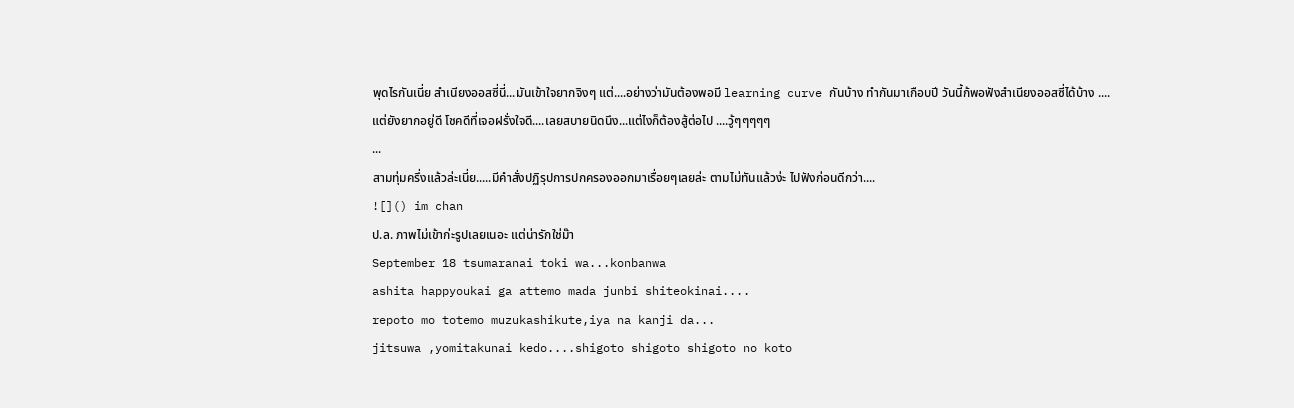พุดไรกันเนี่ย สำเนียงออสซี่นี่...มันเข้าใจยากจิงๆ แต่....อย่างว่ามันต้องพอมี learning curve กันบ้าง ทำกันมาเกือบปี วันนี้ก้พอฟังสำเนียงออสซี่ได้บ้าง ....แต่ยังยากอยู่ดี โชคดีที่เจอฝรั่งใจดี....เลยสบายนิดนึง...แต่ไงก็ต้องสู้ต่อไป ....วู้ๆๆๆๆๆ
...
สามทุ่มครึ่งแล้วล่ะเนี่ย.....มีคำสั่งปฏิรุปการปกครองออกมาเรื่อยๆเลยล่ะ ตามไม่ทันแล้วง่ะ ไปฟังก่อนดีกว่า....
![]() im chan
ป.ล. ภาพไม่เข้าก่ะรูปเลยเนอะ แต่น่ารักใช่ม๊า
September 18 tsumaranai toki wa...konbanwa
ashita happyoukai ga attemo mada junbi shiteokinai....
repoto mo totemo muzukashikute,iya na kanji da...
jitsuwa ,yomitakunai kedo....shigoto shigoto shigoto no koto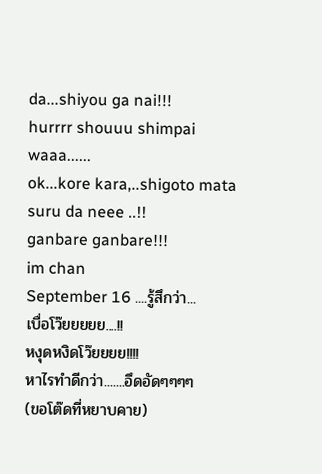da...shiyou ga nai!!!
hurrrr shouuu shimpai waaa......
ok...kore kara,..shigoto mata suru da neee ..!!
ganbare ganbare!!!
im chan
September 16 ....รู้สึกว่า...
เบื่อโว๊ยยยยย....!!
หงุดหงิดโว๊ยยยย!!!!
หาไรทำดีกว่า.......อึดอัดๆๆๆๆ
(ขอโต๊ดที่หยาบคาย)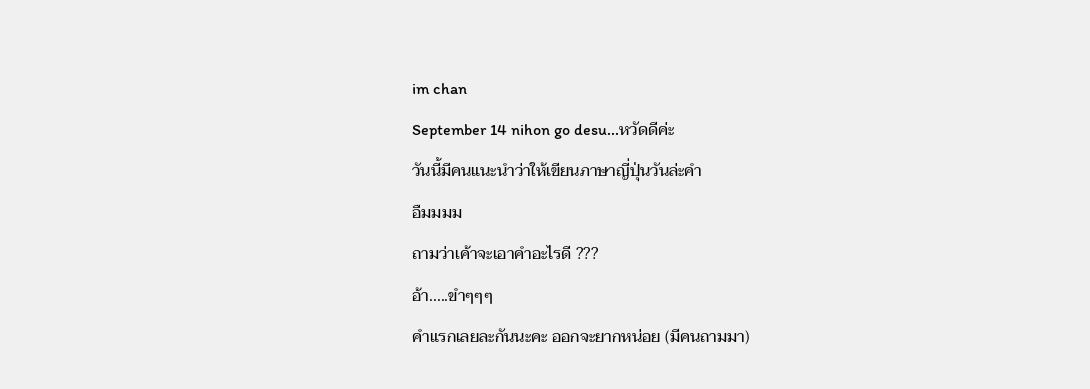im chan
September 14 nihon go desu...หวัดดีค่ะ
วันนี้มีคนแนะนำว่าให้เขียนภาษาญี่ปุ่นวันล่ะคำ
อืมมมม
ถามว่าเค้าจะเอาคำอะไรดี ???
อ้า.....ขำๆๆๆ
คำแรกเลยละกันนะคะ ออกจะยากหน่อย (มีคนถามมา)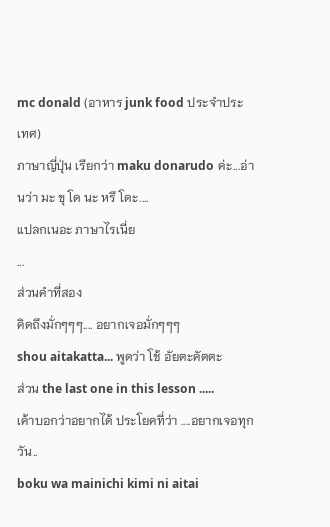mc donald (อาหาร junk food ประจำประเทศ)
ภาษาญี่ปุ่น เรียกว่า maku donarudo ค่ะ...อ่านว่า มะ ขุ โด นะ หรึ โดะ....
แปลกเนอะ ภาษาไรเนี่ย
...
ส่วนคำที่สอง
คิดถึงมั่กๆๆๆ.... อยากเจอมั่กๆๆๆ
shou aitakatta... พูดว่า โช้ อัยตะคัตตะ
ส่วน the last one in this lesson .....
เค้าบอกว่าอยากได้ ประโยคที่ว่า ....อยากเจอทุกวัน..
boku wa mainichi kimi ni aitai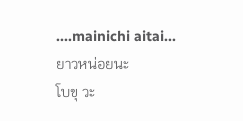....mainichi aitai...
ยาวหน่อยนะ
โบขุ วะ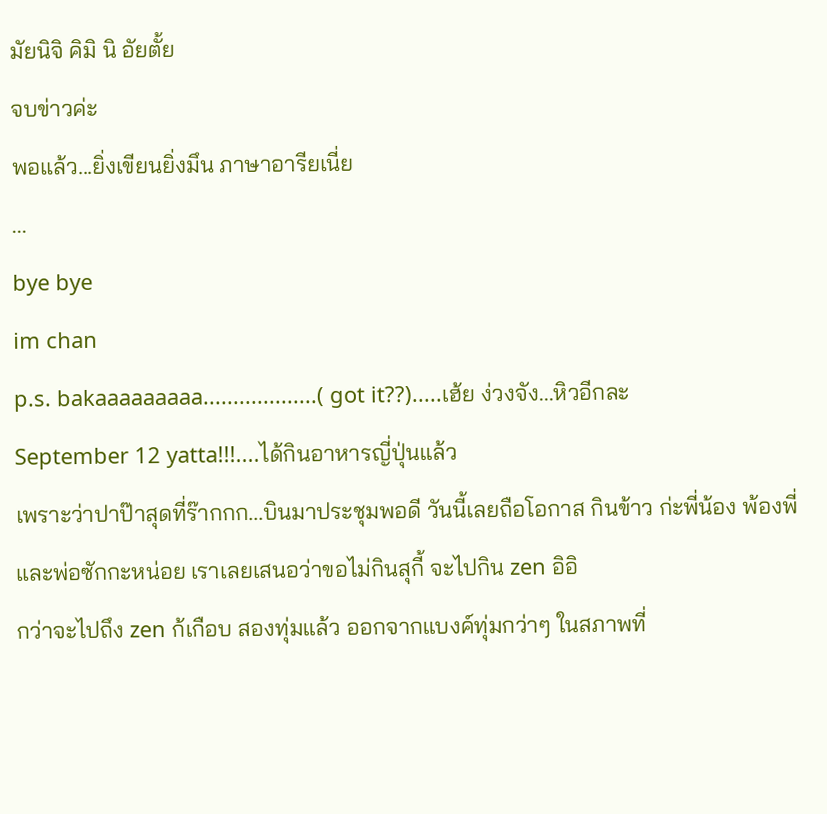มัยนิจิ คิมิ นิ อัยตั้ย
จบข่าวค่ะ
พอแล้ว...ยิ่งเขียนยิ่งมึน ภาษาอารียเนี่ย
...
bye bye
im chan
p.s. bakaaaaaaaaa...................( got it??).....เฮ้ย ง่วงจัง...หิวอีกละ
September 12 yatta!!!....ได้กินอาหารญี่ปุ่นแล้ว
เพราะว่าปาป๊าสุดที่ร๊ากกก...บินมาประชุมพอดี วันนี้เลยถือโอกาส กินข้าว ก่ะพี่น้อง พ้องพี่และพ่อซักกะหน่อย เราเลยเสนอว่าขอไม่กินสุกี้ จะไปกิน zen อิอิ
กว่าจะไปถึง zen ก้เกือบ สองทุ่มแล้ว ออกจากแบงค์ทุ่มกว่าๆ ในสภาพที่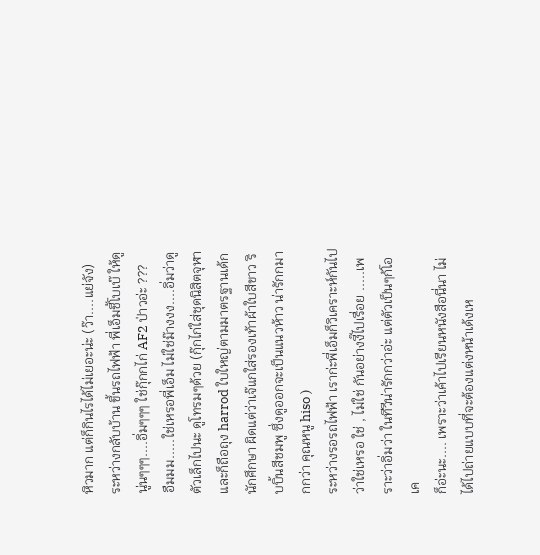หิวมาก แต่ก็กินไรได้ไม่เยอะน่ะ (ว๊า....แย่จัง)
ระหว่างกลับบ้าน ขึ้นรถไฟฟ้า พี่เอ็มชี้โบเบ๊ ให้ดูนู่นๆๆๆ....อิ่มๆๆๆ ใช่กุ๊กกไก่ AF2 ป่าวอ่ะ ???
อืมมม.....ใช่เหรอพี่เอ็ม ไม่ใช่ม๊างงง....อิ่มว่าดูตัวเล็กไปนะ ดูโทรมๆด้วย (กุ๊กไก่ใส่ชุดนิสิตจุฬา และก็ถือถุง harrod ใบใหญ่ตามมาตรฐานเด้กนักศึกษา ผิดแต่ว่าเจ๊แกใส่รองเท้าผ้าใบสีขาว ริบบิ้นสีชมพู ซึ่งดูออกจะเป็นแนวห้าว น่ารักกมากกว่า คุณหนู hiso )
ระหว่างรอรถไฟฟ้า เราก่ะพี่เอ็มก็วิเคราะห์กันไปว่าใช่เหรอ ใช่ , ไม่ใช่ กันอย่างงี๊ไปเรื่อย .....เพราะว่าอิ่มว่า ในทีวีน่ารักกว่าอ่ะ แต่ตัวเป็นๆก้โอเค
ก็อ่ะนะ.... เพราะว่าเค้าไปเรียนหนังสือนี่นา ไม่ได้ไปถ่ายแบบที่จะต้องแต่งหน้าเด้งเห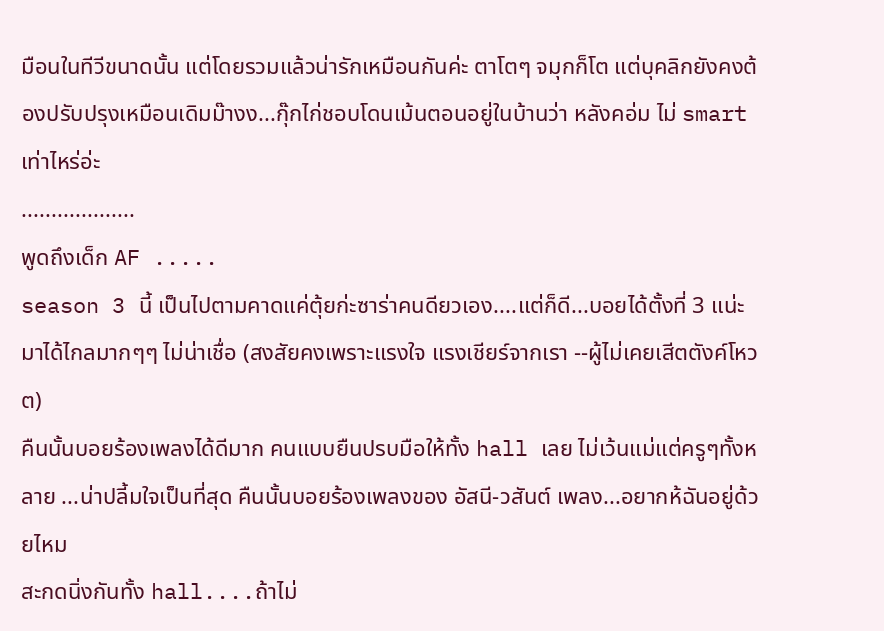มือนในทีวีขนาดนั้น แต่โดยรวมแล้วน่ารักเหมือนกันค่ะ ตาโตๆ จมุกก็โต แต่บุคลิกยังคงต้องปรับปรุงเหมือนเดิมม๊างง...กุ๊กไก่ชอบโดนเม้นตอนอยู่ในบ้านว่า หลังคอ่ม ไม่ smart เท่าไหร่อ่ะ
...................
พูดถึงเด็ก AF .....
season 3 นี้ เป็นไปตามคาดแค่ตุ้ยก่ะซาร่าคนดียวเอง....แต่ก็ดี...บอยได้ตั้งที่ 3 แน่ะ มาได้ไกลมากๆๆ ไม่น่าเชื่อ (สงสัยคงเพราะแรงใจ แรงเชียร์จากเรา --ผู้ไม่เคยเสีตตังค์โหวต)
คืนนั้นบอยร้องเพลงได้ดีมาก คนแบบยืนปรบมือให้ทั้ง hall เลย ไม่เว้นแม่แต่ครูๆทั้งหลาย ...น่าปลี้มใจเป็นที่สุด คืนนั้นบอยร้องเพลงของ อัสนี-วสันต์ เพลง...อยากห้ฉันอยู่ด้วยไหม
สะกดนิ่งกันทั้ง hall....ถ้าไม่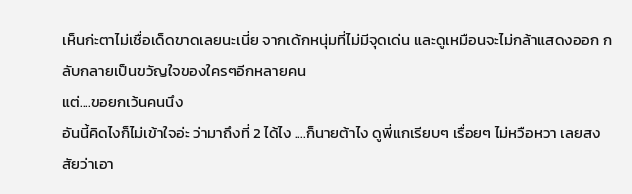เห็นก่ะตาไม่เชื่อเด็ดขาดเลยนะเนี่ย จากเด้กหนุ่มที่ไม่มีจุดเด่น และดูเหมือนจะไม่กล้าแสดงออก กลับกลายเป็นขวัญใจของใครๆอีกหลายคน
แต่....ขอยกเว้นคนนึง
อันนี้คิดไงก็ไม่เข้าใจอ่ะ ว่ามาถึงที่ 2 ได้ไง ....ก็นายต้าไง ดูพี่แกเรียบๆ เรื่อยๆ ไม่หวือหวา เลยสงสัยว่าเอา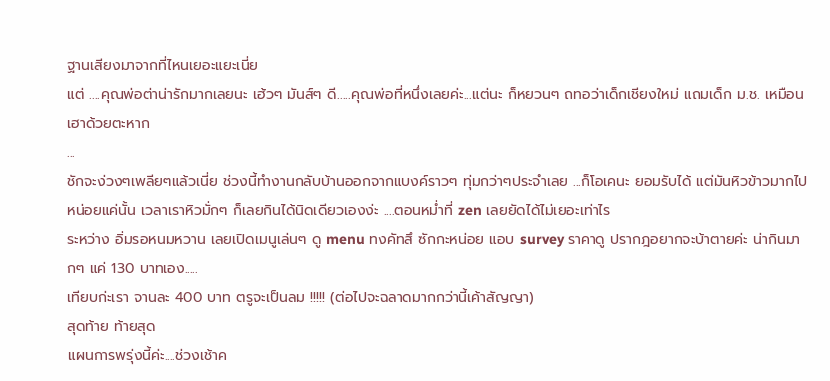ฐานเสียงมาจากที่ไหนเยอะแยะเนี่ย
แต่ ....คุณพ่อต่าน่ารักมากเลยนะ เฮ้วๆ มันส์ๆ ดี.....คุณพ่อที่หนึ่งเลยค่ะ...แต่นะ ก็หยวนๆ ถทอว่าเด็กเชียงใหม่ แถมเด็ก ม.ช. เหมือนเฮาด้วยตะหาก
...
ชักจะง่วงๆเพลียๆแล้วเนี่ย ช่วงนี้ทำงานกลับบ้านออกจากแบงค์ราวๆ ทุ่มกว่าๆประจำเลย ...ก็โอเคนะ ยอมรับได้ แต่มันหิวข้าวมากไปหน่อยแค่นั้น เวลาเราหิวมั่กๆ ก็เลยกินได้นิดเดียวเองง่ะ ....ตอนหม่ำที่ zen เลยยัดได้ไม่เยอะเท่าไร
ระหว่าง อิ่มรอหนมหวาน เลยเปิดเมนูเล่นๆ ดู menu ทงคัทสึ ซักกะหน่อย แอบ survey ราคาดู ปรากฎอยากจะบ้าตายค่ะ น่ากินมากๆ แค่ 130 บาทเอง.....
เทียบก่ะเรา จานละ 400 บาท ตรูจะเป็นลม !!!!! (ต่อไปจะฉลาดมากกว่านี้เค้าสัญญา)
สุดท้าย ท้ายสุด
แผนการพรุ่งนี้ค่ะ....ช่วงเช้าค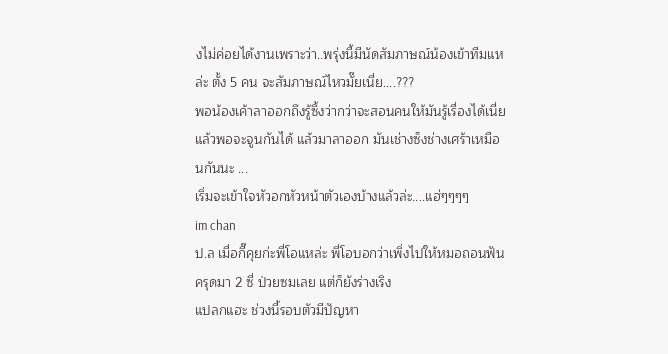งไม่ค่อยได้งานเพราะว่า..พรุ่งนี้มีนัดสัมภาษณ์น้องเข้าทีมแหล่ะ ตั้ง 5 คน จะสัมภาษณ์ไหวมั๊ยเนี่ย....???
พอน้องเค้าลาออกถึงรู้ซึ้งว่ากว่าจะสอนคนให้มันรู้เรื่องได้เนี่ย แล้วพอจะจูนกันได้ แล้วมาลาออก มันเช่างซ็งช่างเศร้าเหมือนกันนะ ...
เริ่มจะเข้าใจหัวอกหัวหน้าตัวเองบ้างแล้วล่ะ....แฮ่ๆๆๆๆ
im chan
ป.ล เมื่อกี๊คุยก่ะพี่โอแหล่ะ พี่โอบอกว่าเพิ่งไปให้หมอถอนฟันครุดมา 2 ซี่ ป่วยซมเลย แต่ก็ยังร่างเริง
แปลกแฮะ ช่วงนี้รอบตัวมีปัญหา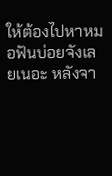ให้ต้องไปหาหมอฟันบ่อยจังเลยเนอะ หลังจา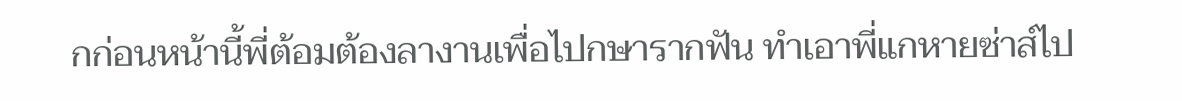กก่อนหน้านี้พี่ต้อมต้องลางานเพื่อไปกษารากฟัน ทำเอาพี่แกหายซ่าส์ไป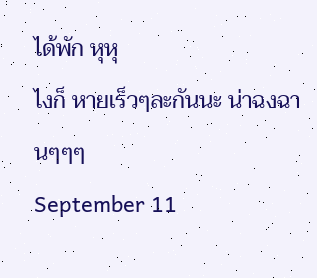ได้พัก หุหุ
ไงก็ หายเร็วๆละกันนะ น่าฉงฉานๆๆๆ
September 11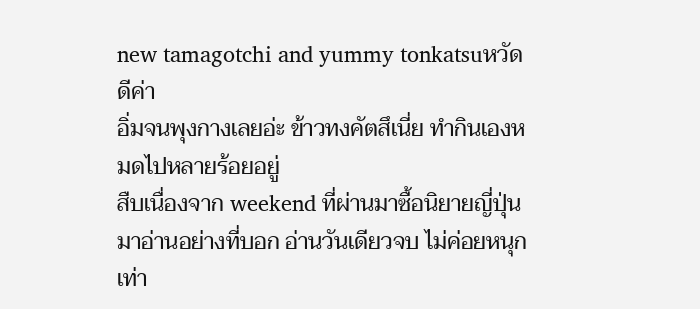new tamagotchi and yummy tonkatsuหวัดดีค่า
อิ่มจนพุงกางเลยอ่ะ ข้าวทงคัตสึเนี่ย ทำกินเองหมดไปหลายร้อยอยู่
สืบเนื่องจาก weekend ที่ผ่านมาซื้อนิยายญี่ปุ่น มาอ่านอย่างที่บอก อ่านวันเดียวจบ ไม่ค่อยหนุกเท่า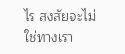ไร สงสัยจะไม่ใช่ทางเรา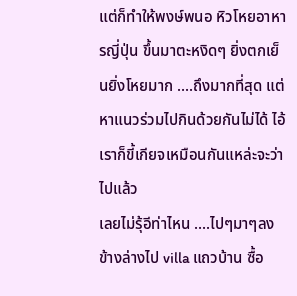แต่ก็ทำให้พงษ์พนอ หิวโหยอาหารญี่ปุ่น ขึ้นมาตะหงิดๆ ยิ่งตกเย็นยิ่งโหยมาก ....ถึงมากที่สุด แต่หาแนวร่วมไปกินด้วยกันไม่ได้ ไอ้เราก็ขี้เกียจเหมือนกันแหล่ะจะว่าไปแล้ว
เลยไม่รุ้อีท่าไหน ....ไปๆมาๆลงข้างล่างไป villa แถวบ้าน ซื้อ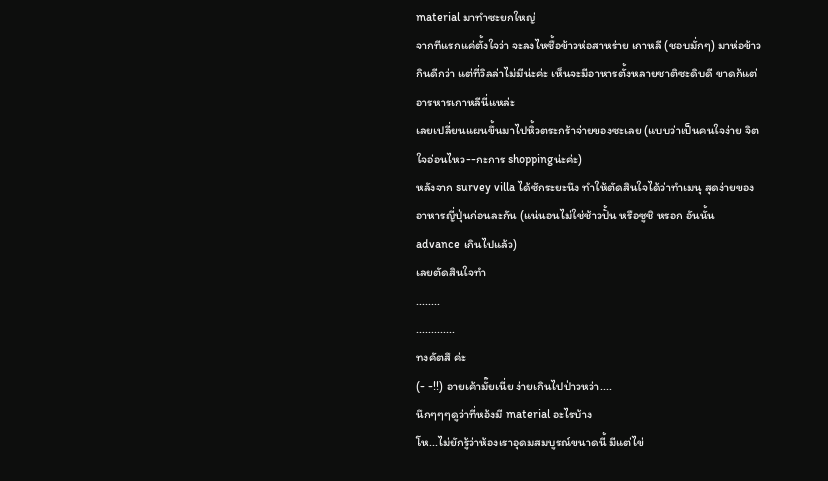material มาทำซะยกใหญ่
จากทีแรกแค่ตั้งใจว่า จะลงไหซื้อข้าวห่อสาหร่าย เกาหลี (ชอบมั่กๆ) มาห่อข้าวกินดีกว่า แต่ที่วิลล่าไม่มีน่ะค่ะ เห็นจะมีอาหารตั้งหลายชาติซะดิบดี ขาดก้แต่อารหารเกาหลีนี่แหล่ะ
เลยเปลี่ยนแผนขึ้นมาไปหิ้วตระกร้าจ่ายของซะเลย (แบบว่าเป็นคนใจง่าย จิตใจอ่อนไหว--กะการ shoppingน่ะค่ะ)
หลังจาก survey villa ได้ซักระยะนึง ทำให้ตัดสินใจได้ว่าทำเมนุ สุดง่ายของอาหารญี่ปุ่นก่อนละกัน (แน่นอนไม่ใช่ช้าวปั้น หรือซูชิ หรอก อันนั้น advance เกินไปแล้ว)
เลยตัดสินใจทำ
........
.............
ทงคัตสึ ค่ะ
(- -!!) อายเค้ามั๊ยเนี่ย ง่ายเกินไปป่าวหว่า....
นึกๆๆๆดูว่าที่หอ้งมี material อะไรบ้าง
โห...ไม่ยักรู้ว่าห้องเราอุดมสมบูรณ์ขนาดนี้ มีแต่ไข่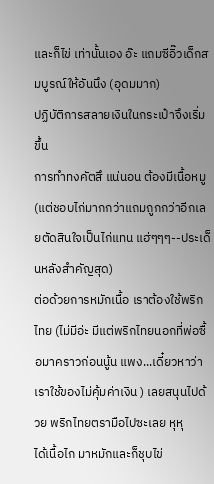และก็ไข่ เท่านั้นเอง อ๊ะ แถมซีอิ๊วเด็กสมบูรณ์ให้อันนึง (อุดมมาก)
ปฏิบัติการสลายเงินในกระเป๋าจึงเริ่มขึ้น
การทำทงคัตสึ แน่นอน ต้องมีเนื้อหมู (แต่ชอบไก่มากกว่าแถมถูกกว่าอีกเลยตัดสินใจเป็นไก่แทน แฮ่ๆๆๆ--ประเด็นหลังสำคัญสุด)
ต่อด้วยการหมักเนื้อ เราต้องใช้พริกไทย (ไม่มีอ่ะ มีแต่พริกไทยนอกที่พ่อซื้อมาคราวก่อนนู้น แพง...เดี๋ยวหาว่าเราใช้ของไม่คุ้มค่าเงิน ) เลยสนุนไปด้วย พริกไทยตรามือไปซะเลย หุหุ
ได้เนื้อไก มาหมักและก็ชุบไข่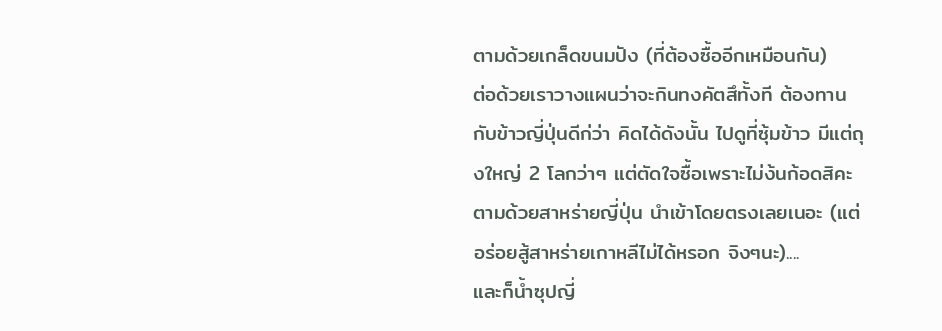ตามด้วยเกล็ดขนมปัง (ที่ต้องซื้ออีกเหมือนกัน)
ต่อด้วยเราวางแผนว่าจะกินทงคัตสึทั้งที ต้องทานกับข้าวญี่ปุ่นดีก่ว่า คิดได้ดังนั้น ไปดูที่ซุ้มข้าว มีแต่ถุงใหญ่ 2 โลกว่าๆ แต่ตัดใจซื้อเพราะไม่ง้นก้อดสิคะ
ตามด้วยสาหร่ายญี่ปุ่น นำเข้าโดยตรงเลยเนอะ (แต่อร่อยสู้สาหร่ายเกาหลีไม่ได้หรอก จิงๆนะ)....
และก็น้ำซุปญี่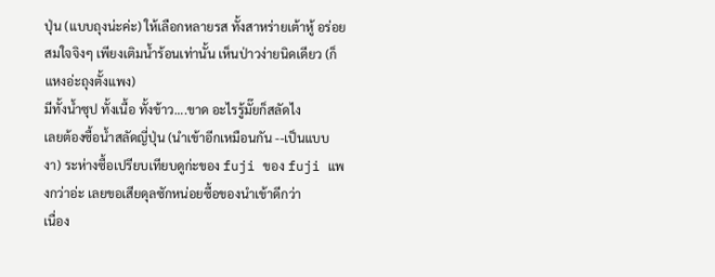ปุ่น (แบบถุงน่ะค่ะ) ให้เลือกหลายรส ทั้งสาหร่ายเต้าหู้ อร่อยสมใจจิงๆ เพียงเติมน้ำร้อนเท่านั้น เห็นป่าวง่ายนิดเดียว (ก็แหงอ่ะถุงตั้งแพง)
มีทั้งน้ำซุป ทั้งเนื้อ ทั้งข้าว....ขาด อะไรรู้มั๊ยก็สลัดไง
เลยต้องซื้อน้ำสลัดญี่ปุ่น (นำเข้าอีกเหมือนกัน --เป็นแบบงา) ระห่างซื้อเปรียบเทียบดูก่ะของ fuji ของ fuji แพงกว่าอ่ะ เลยขอเสียดุลซักหน่อยซื้อของนำเข้าดีกว่า
เนื่อง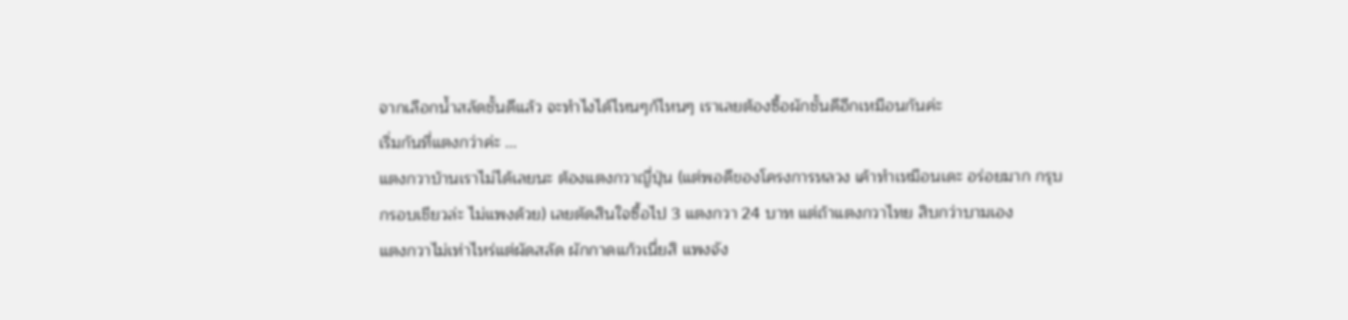จากเลือกน้ำสลัดชั้นดีแล้ว จะทำไงได้ไหนๆก้ไหนๆ เราเลยต้องซื้อผักชั้นดีอีกเหมือนกันค่ะ
เริ่มกันที่แตงกว่าค่ะ ...
แตงกวาบ้านเราไม่ได้เลยนะ ต้องแตงกวาญี่ปุ่น (แต่พอดีของโครงการหลวง เค้าทำเหมือนเดะ อร่อยมาก กรุบกรอบเชียวล่ะ ไม่แพงด้วย) เลยตัดสินใจซื้อไป 3 แตงกวา 24 บาท แต่ถ้าแตงกวาไทย สิบกว่าบามเอง
แตงกวาไม่เท่าไหร่แต่ผัดสลัด ผักกาดแก้วเนี่ยสิ แพงจัง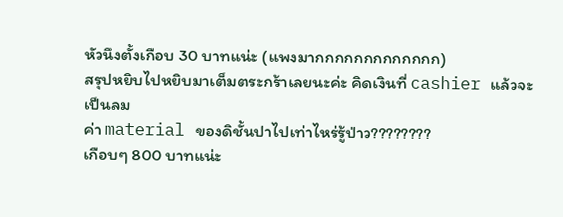หัวนึงตั้งเกือบ 30 บาทแน่ะ (แพงมากกกกกกกกกกกกก)
สรุปหยิบไปหยิบมาเต็มตระกร้าเลยนะค่ะ คิดเงินที่ cashier แล้วจะเป็นลม
ค่า material ของดิชั้นปาไปเท่าไหร่รู้ป่าว????????
เกือบๆ 800 บาทแน่ะ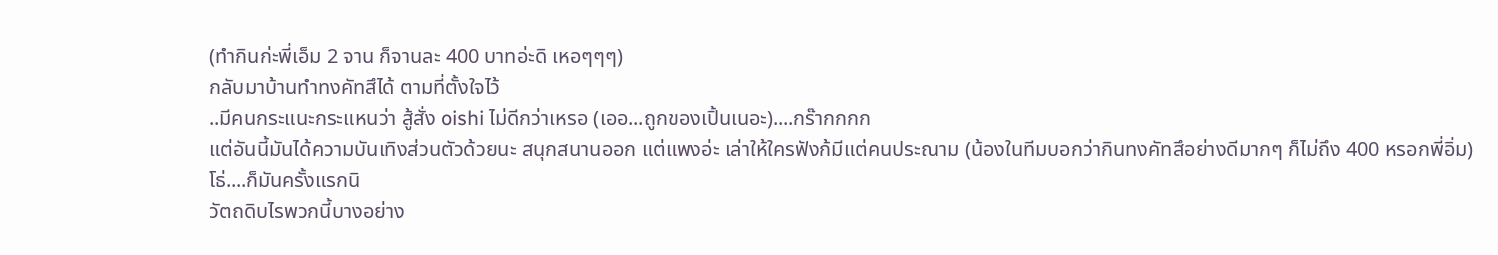(ทำกินก่ะพี่เอ็ม 2 จาน ก็จานละ 400 บาทอ่ะดิ เหอๆๆๆ)
กลับมาบ้านทำทงคัทสึได้ ตามที่ตั้งใจไว้
..มีคนกระแนะกระแหนว่า สู้สั่ง oishi ไม่ดีกว่าเหรอ (เออ...ถูกของเปิ้นเนอะ)....กร๊ากกกก
แต่อันนี้มันได้ความบันเทิงส่วนตัวด้วยนะ สนุกสนานออก แต่แพงอ่ะ เล่าให้ใครฟังก้มีแต่คนประณาม (น้องในทีมบอกว่ากินทงคัทสึอย่างดีมากๆ ก็ไม่ถึง 400 หรอกพี่อิ่ม)
โธ่....ก็มันครั้งแรกนิ
วัตถดิบไรพวกนี้บางอย่าง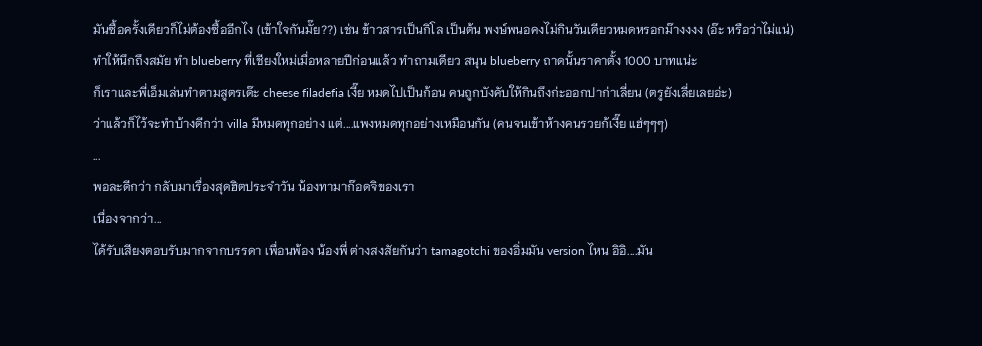มันซื้อครั้งเดียวก็ไม่ต้องซื้ออีกไง (เข้าใจกันมั๊ย??) เช่น ข้าวสารเป็นกิโล เป็นต้น พงษ์พนอคงไม่กินวันเดียวหมดหรอกม๊างงงง (อ๊ะ หรือว่าไม่แน่)
ทำให้นึกถึงสมัย ทำ blueberry ที่เชียงใหม่เมื่อหลายปีก่อนแล้ว ทำถามเดียว สนุน blueberry ถาดนั้นราคาตั้ง 1000 บาทแน่ะ
ก็เราและพี่เอ็มเล่นทำตามสูตรเด๊ะ cheese filadefia เงี๊ย หมดไปเป็นก้อน คนถูกบังคับให้กินถึงก่ะออกปาก่าเลี่ยน (ตรูยังเลี่ยเลยอ่ะ)
ว่าแล้วก็ไว้จะทำบ้างดีกว่า villa มีหมดทุกอย่าง แต่....แพงหมดทุกอย่างเหมือนกัน (คนจนเข้าห้างคนรวยก้เงี๊ย แฮ่ๆๆๆ)
...
พอละดีกว่า กลับมาเรื่องสุดฮิตประจำวัน น้องทามาก๊อดจิของเรา
เนื่องจากว่า...
ได้รับเสียงตอบรับมากจากบรรดา เพื่อนพ้อง น้องพี่ ต่างสงสัยกันว่า tamagotchi ของอิ่มมัน version ไหน อิอิ....มัน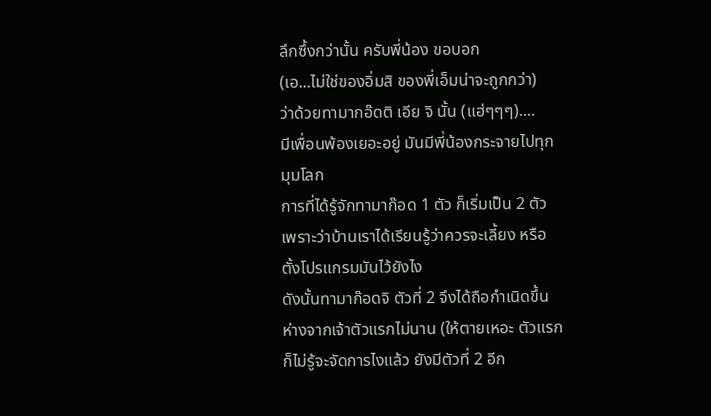ลึกซึ้งกว่านั้น ครับพี่น้อง ขอบอก
(เอ...ไม่ใช่ของอิ่มสิ ของพี่เอ็มน่าจะถูกกว่า)
ว่าด้วยทามากอ๊ดติ เอีย จิ นั้น (แฮ่ๆๆๆ)....
มีเพื่อนพ้องเยอะอยู่ มันมีพี่น้องกระจายไปทุกมุมโลก
การที่ได้รู้จักทามาก๊อด 1 ตัว ก็เริ่มเป็น 2 ตัว เพราะว่าบ้านเราได้เรียนรู้ว่าควรจะเลี้ยง หรือตั้งโปรแกรมมันไว้ยังไง
ดังนั้นทามาก๊อดจิ ตัวที่ 2 จึงได้ถือกำเนิดขึ้น ห่างจากเจ้าตัวแรกไม่นาน (ให้ตายเหอะ ตัวแรกก็ไม่รู้จะจัดการไงแล้ว ยังมีตัวที่ 2 อีก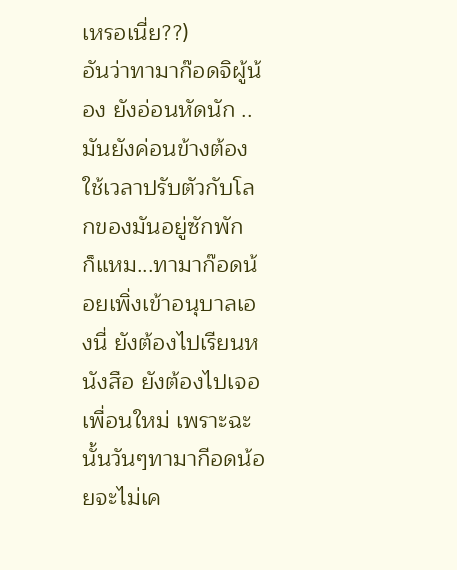เหรอเนี่ย??)
อันว่าทามาก๊อดจิผู้น้อง ยังอ่อนหัดนัก ..มันยังค่อนข้างต้องใช้เวลาปรับตัวกับโลกของมันอยู่ซักพัก
ก็แหม...ทามาก๊อดน้อยเพิ่งเข้าอนุบาลเองนี่ ยังต้องไปเรียนหนังสือ ยังต้องไปเจอเพื่อนใหม่ เพราะฉะนั้นวันๆทามากีอดน้อยจะไม่เค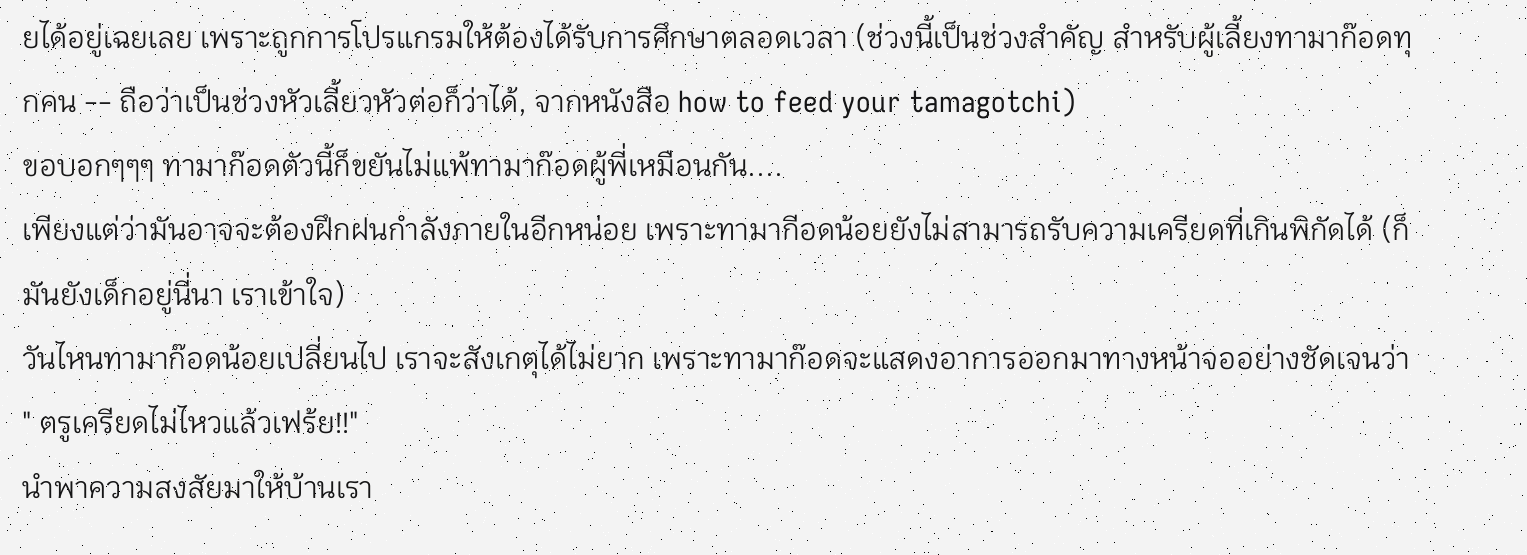ยได้อยู่เฉยเลย เพราะถูกการโปรแกรมให้ต้องได้รับการศึกษาตลอดเวลา (ช่วงนี้เป็นช่วงสำคัญ สำหรับผู้เลี้ยงทามาก๊อดทุกคน -- ถือว่าเป็นช่วงหัวเลี้ยวหัวต่อก็ว่าได้, จากหนังสือ how to feed your tamagotchi)
ขอบอกๆๆๆ ทามาก๊อดตัวนี้ก็ขยันไม่แพ้ทามาก๊อดผู้พี่เหมือนกัน....
เพียงแต่ว่ามันอาจจะต้องฝึกฝนกำลังภายในอีกหน่อย เพราะทามากีอดน้อยยังไม่สามารถรับความเครียดที่เกินพิกัดได้ (ก็มันยังเด็กอยู่นี่นา เราเข้าใจ)
วันไหนทามาก๊อดน้อยเปลี่ยนไป เราจะสังเกตุได้ไม่ยาก เพราะทามาก๊อดจะแสดงอาการออกมาทางหน้าจออย่างชัดเจนว่า " ตรูเครียดไม่ไหวแล้วเฟร้ย!!"
นำพาความสงสัยมาให้บ้านเรา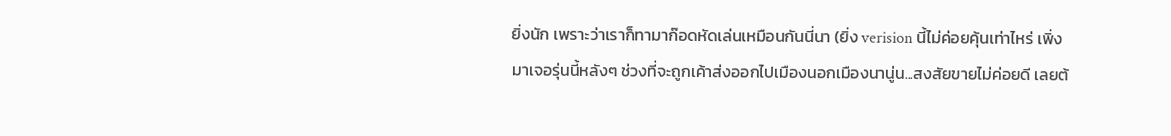ยิ่งนัก เพราะว่าเราก็ทามาก๊อดหัดเล่นเหมือนกันนี่นา (ยิ่ง verision นี้ไม่ค่อยคุ้นเท่าไหร่ เพิ่งมาเจอรุ่นนี้หลังๆ ช่วงที่จะถูกเค้าส่งออกไปเมืองนอกเมืองนานู่น...สงสัยขายไม่ค่อยดี เลยต้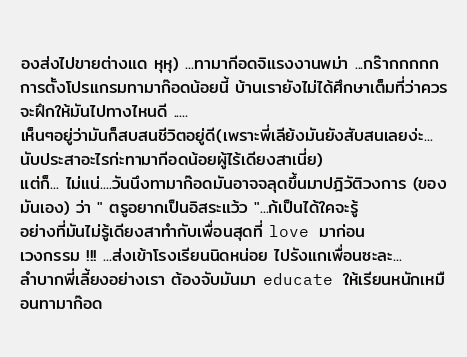องส่งไปขายต่างแด หุหุ) ...ทามากีอดจิแรงงานพม่า ...กร๊ากกกกก
การตั้งโปรแกรมทามาก๊อดน้อยนี้ บ้านเรายังไม่ได้ศึกษาเต็มที่ว่าควรจะฝึกให้มันไปทางไหนดี .....
เห็นๆอยู่ว่ามันก็สบสนชีวิตอยู่ดี(เพราะพี่เลีย้งมันยังสับสนเลยง่ะ...นับประสาอะไรก่ะทามากีอดน้อยผู้ไร้เดียงสาเนี่ย)
แต่ก็... ไม่แน่....วันนึงทามาก๊อดมันอาจจลุดขึ้นมาปฎิวัติวงการ (ของมันเอง) ว่า " ตรูอยากเป็นอิสระแว้ว "...ก้เป็นได้ใคจะรู้
อย่างที่มันไม่รู้เดียงสาทำกับเพื่อนสุดที่ love มาก่อน
เวงกรรม !!! ...ส่งเข้าโรงเรียนนิดหน่อย ไปรังแกเพื่อนซะละ...
ลำบากพี่เลี้ยงอย่างเรา ต้องจับมันมา educate ให้เรียนหนักเหมือนทามาก๊อด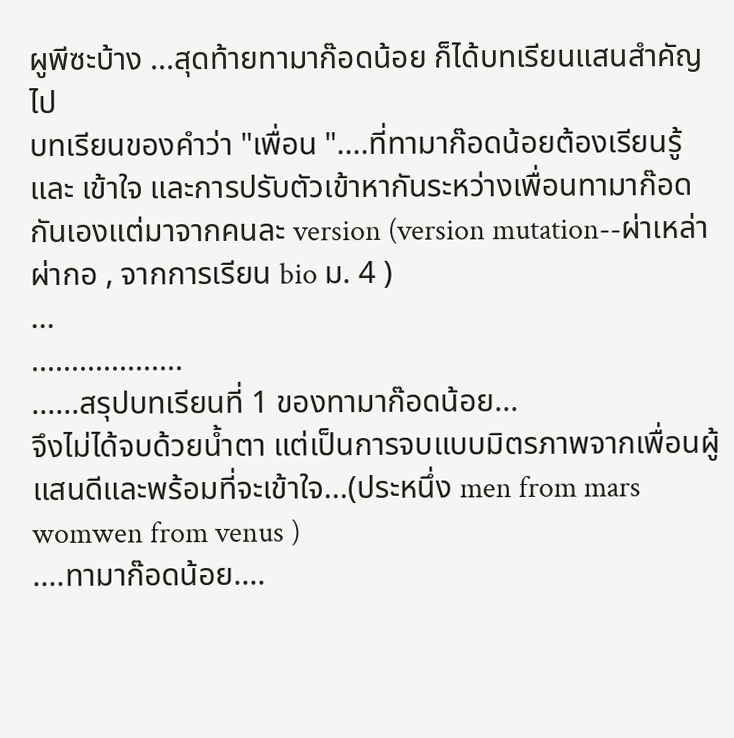ผูพีซะบ้าง ...สุดท้ายทามาก๊อดน้อย ก็ได้บทเรียนแสนสำคัญไป
บทเรียนของคำว่า "เพื่อน "....ที่ทามาก๊อดน้อยต้องเรียนรู้ และ เข้าใจ และการปรับตัวเข้าหากันระหว่างเพื่อนทามาก๊อดกันเองแต่มาจากคนละ version (version mutation--ผ่าเหล่าผ่ากอ , จากการเรียน bio ม. 4 )
...
...................
......สรุปบทเรียนที่ 1 ของทามาก๊อดน้อย...
จึงไม่ได้จบด้วยน้ำตา แต่เป็นการจบแบบมิตรภาพจากเพื่อนผู้แสนดีและพร้อมที่จะเข้าใจ...(ประหนึ่ง men from mars womwen from venus )
....ทามาก๊อดน้อย....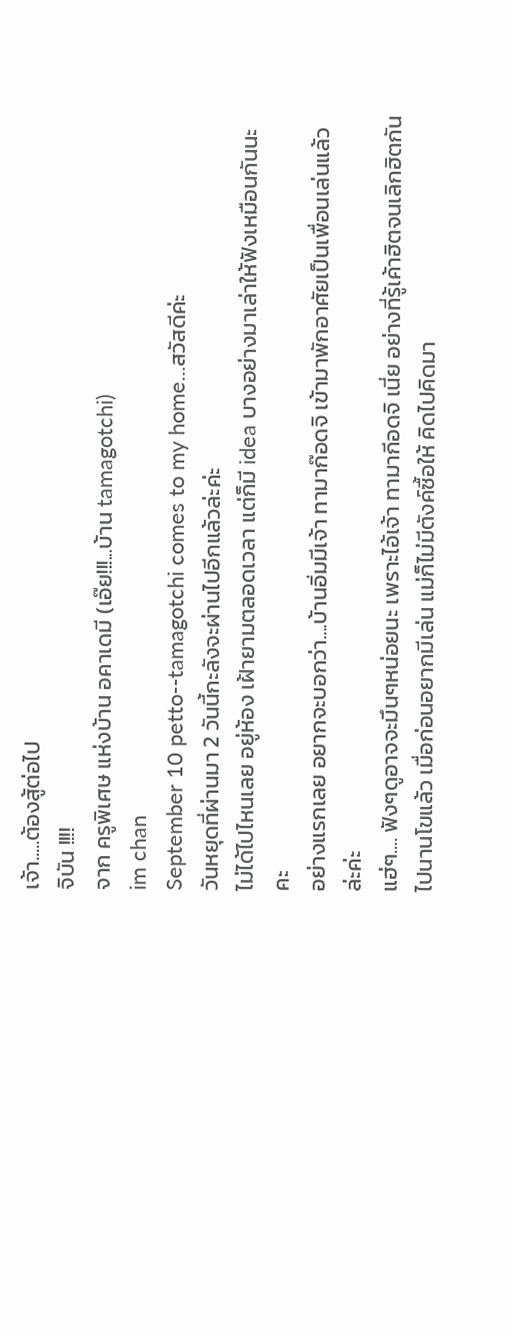เจ้า.....ต้องสู้ต่อไป
จิบัน !!!!
จาก ครูพิเศษ แห่งบ้าน อคาเดมี (เอ๊ย!!!...บ้าน tamagotchi)
im chan
September 10 petto--tamagotchi comes to my home...สวัสดีค่ะ
วันหยุดที่ผ่านมา 2 วันนี้กะลังจะผ่านไปอีกแล้วล่ะค่ะ
ไม่ได้ไปไหนเลย อยู่ห้อง เฝ้ายามตลอดเวลา แต่ก็มี idea บางอย่างมาเล่าให้ฟังเหมือนกันนะคะ
อย่างแรกเลย อยากจะบอกว่า....บ้านอิ่มมีเจ้า ทามาก๊อดจิ เข้ามาพักอาศัยเป็นเพื่อนเล่นแล้วล่ะค่ะ
แฮ่ๆ.... ฟังๆดูอาจจะมึนๆหน่อยนะ เพราะไอ้เจ้า ทามากีอดจิ เนี่ย อย่างที่รู้เค้าฮิตจนเลิกฮิตกันไปนานโขแล้ว เมื่อก่อนอยากมีเล่น แม่ก็ไม่มีตังค์ซื้อให้ คิดไปคิดมา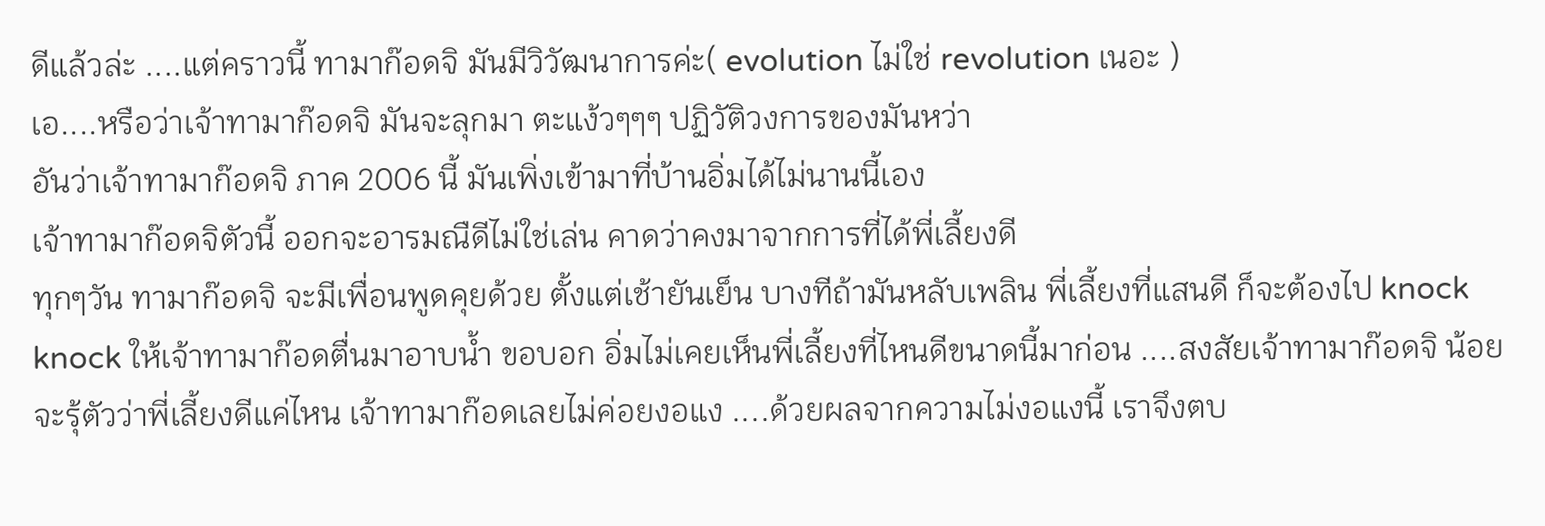ดีแล้วล่ะ ....แต่คราวนี้ ทามาก๊อดจิ มันมีวิวัฒนาการค่ะ( evolution ไม่ใช่ revolution เนอะ )
เอ....หรือว่าเจ้าทามาก๊อดจิ มันจะลุกมา ตะแง้วๆๆๆ ปฏิวัติวงการของมันหว่า
อันว่าเจ้าทามาก๊อดจิ ภาค 2006 นี้ มันเพิ่งเข้ามาที่บ้านอิ่มได้ไม่นานนี้เอง
เจ้าทามาก๊อดจิตัวนี้ ออกจะอารมณืดีไม่ใช่เล่น คาดว่าคงมาจากการที่ได้พี่เลี้ยงดี
ทุกๆวัน ทามาก๊อดจิ จะมีเพื่อนพูดคุยด้วย ตั้งแต่เช้ายันเย็น บางทีถ้ามันหลับเพลิน พี่เลี้ยงที่แสนดี ก็จะต้องไป knock knock ให้เจ้าทามาก๊อดตื่นมาอาบน้ำ ขอบอก อิ่มไม่เคยเห็นพี่เลี้ยงที่ไหนดีขนาดนี้มาก่อน ....สงสัยเจ้าทามาก๊อดจิ น้อยจะรุ้ตัวว่าพี่เลี้ยงดีแค่ไหน เจ้าทามาก๊อดเลยไม่ค่อยงอแง ....ด้วยผลจากความไม่งอแงนี้ เราจึงตบ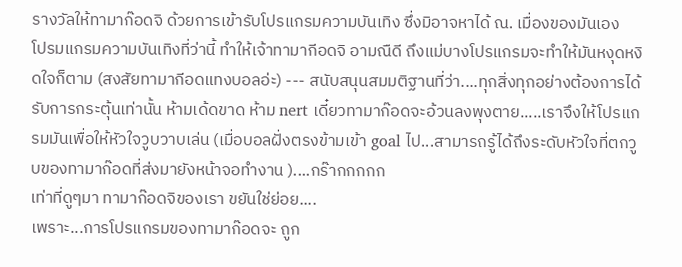รางวัลให้ทามาก๊อดจิ ด้วยการเข้ารับโปรแกรมความบันเทิง ซึ่งมิอาจหาได้ ณ. เมื่องของมันเอง
โปรมแกรมความบันเทิงที่ว่านี้ ทำให้เจ้าทามากีอดจิ อามณืดี ถึงแม่บางโปรแกรมจะทำให้มันหงุดหงิดใจก็ตาม (สงสัยทามากีอดแทงบอลอ่ะ) --- สนับสนุนสมมติฐานที่ว่า....ทุกสิ่งทุกอย่างต้องการได้รับการกระตุ้นเท่านั้น ห้ามเด้ดขาด ห้าม nert เดี๋ยวทามาก๊อดจะอ้วนลงพุงตาย.....เราจึงให้โปรแกรมมันเพื่อให้หัวใจวูบวาบเล่น (เมื่อบอลฝั่งตรงข้ามเข้า goal ไป...สามารถรู้ได้ถึงระดับหัวใจที่ตกวูบของทามาก๊อดที่ส่งมายังหน้าจอทำงาน )....กร๊ากกกกก
เท่าที่ดูๆมา ทามาก๊อดจิของเรา ขยันใช่ย่อย....
เพราะ...การโปรแกรมของทามาก๊อดจะ ถูก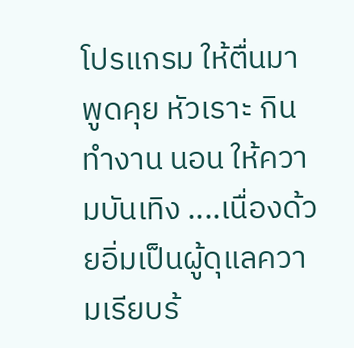โปรแกรม ให้ตื่นมาพูดคุย หัวเราะ กิน ทำงาน นอน ให้ความบันเทิง ....เนื่องด้วยอิ่มเป็นผู้ดุแลความเรียบร้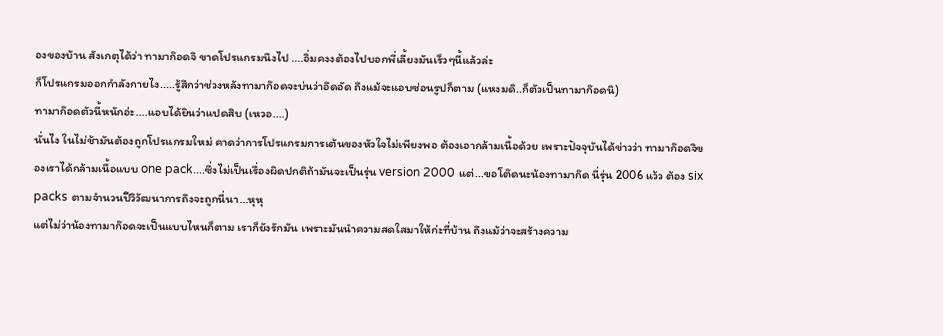องของบ้าน สังเกตุได้ว่า ทามาก๊อดจิ ขาดโปรแกรมนึงไป ....อิ่มคงงต้องไปบอกพี่เลี้ยงมันเร็วๆนี้แล้วล่ะ
ก็โปรแกรมออกกำลังกายไง.....รู้สึกว่าช่วงหลังทามาก๊อดจะบ่นว่าอึดอัด ถึงแม้จะแอบซ่อนรูปก็ตาม (แหงมดิ..ก็ตัวเป็นทามาก๊อดนิ)
ทามาก๊อดตัวนี้หนักอ่ะ....แอบได้ยินว่าแปดสิบ (เหวอ....)
นั่นไง ในไม่ช้ามันต้องถูกโปรแกรมใหม่ คาดว่าการโปรแกรมการเต้นของหัวใจไม่เพียงพอ ต้องเอากล้ามเนื้อด้วย เพราะปัจจุบันได้ข่าวว่า ทามาก๊อดจิของเราได้กล้ามเนื้อแบบ one pack....ซึ่งไม่เป็นเรื่องผิดปกติถ้ามันจะเป็นรุ่น version 2000 แต่...ขอโต๊ดนะน้องทามาก๊ด นี่รุ่น 2006 แว้ว ต้อง six packs ตามจำนวนปีวิวัฒนาการถึงจะถูกนี่นา...หุหุ
แต่ไม่ว่าน้องทามาก๊อดจะเป็นแบบไหนก็ตาม เราก็ยังรักมัน เพราะมันนำความสดใสมาให้ก่ะที่บ้าน ถึงแม้ว่าจะสร้างความ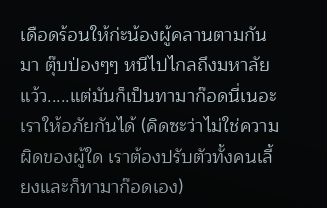เดือดร้อนให้ก่ะน้องผู้คลานตามกันมา ตุ๊บป่องๆๆ หนีไปไกลถึงมหาลัยแว้ว.....แต่มันก็เป็นทามาก๊อดนี่เนอะ เราให้อภัยกันได้ (คิดซะว่าไม่ใช่ความผิดของผู้ใด เราต้องปรับตัวทั้งคนเลี้ยงและก็ทามาก๊อดเอง)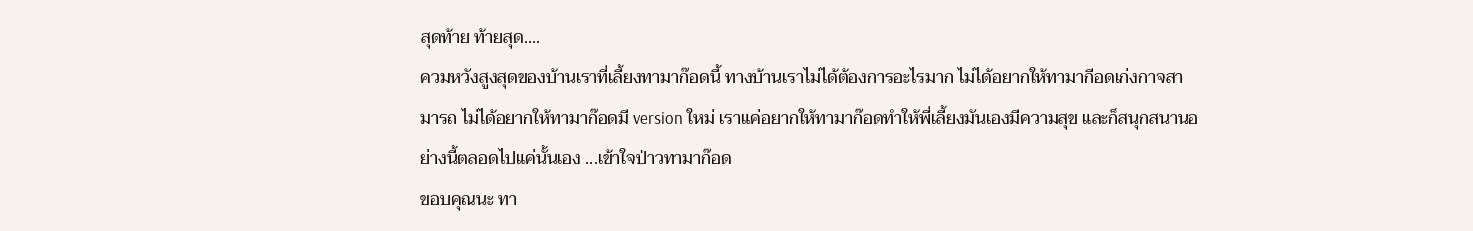สุดท้าย ท้ายสุด....
ควมหวังสูงสุดของบ้านเราที่เลี้ยงทามาก๊อดนี้ ทางบ้านเราไม่ได้ต้องการอะไรมาก ไม่ได้อยากให้ทามากีอดเก่งกาจสามารถ ไม่ได้อยากให้ทามาก๊อดมี version ใหม่ เราแค่อยากให้ทามาก๊อดทำให้พี่เลี้ยงมันเองมีความสุข และก็สนุกสนานอย่างนี้ตลอดไปแค่นั้นเอง ...เข้าใจป่าวทามาก๊อด
ขอบคุณนะ ทา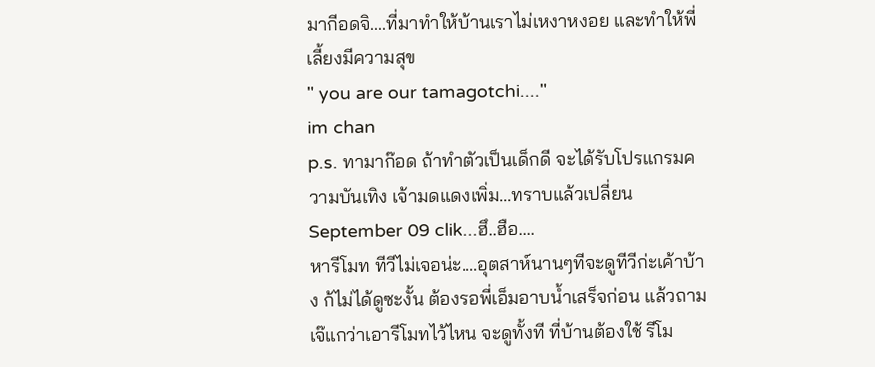มากีอดจิ....ที่มาทำให้บ้านเราไม่เหงาหงอย และทำให้พี่เลี้ยงมีความสุข
" you are our tamagotchi...."
im chan
p.s. ทามาก๊อด ถ้าทำตัวเป็นเด็กดี จะได้รับโปรแกรมความบันเทิง เจ้ามดแดงเพิ่ม...ทราบแล้วเปลี่ยน September 09 clik...ฮึ..ฮือ....
หารีโมท ทีวีไม่เจอน่ะ....อุตสาห์นานๆทีจะดูทีวีก่ะเค้าบ้าง ก้ไม่ได้ดูซะงั้น ต้องรอพี่เอ็มอาบน้ำเสร็จก่อน แล้วถามเจ๊แกว่าเอารีโมทไว้ไหน จะดูทั้งที ที่บ้านต้องใช้ รีโม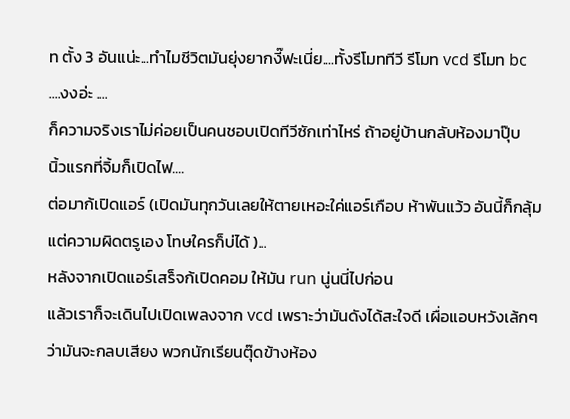ท ตั้ง 3 อันแน่ะ...ทำไมชีวิตมันยุ่งยากงี๊ฟะเนี่ย....ทั้งรีโมททีวี รีโมท vcd รีโมท bc ....งงอ่ะ ....
ก็ความจริงเราไม่ค่อยเป็นคนชอบเปิดทีวีซักเท่าไหร่ ถ้าอยู่บ้านกลับห้องมาปุ๊บ
นิ้วแรกที่จิ้มก็เปิดไฟ....
ต่อมาก้เปิดแอร์ (เปิดมันทุกวันเลยให้ตายเหอะใค่แอร์เกือบ ห้าพันแว้ว อันนี้ก็กลุ้ม แต่ความผิดตรูเอง โทษใครก็บ่ได้ )...
หลังจากเปิดแอร์เสร็จก้เปิดคอม ให้มัน run นู่นนี่ไปก่อน
แล้วเราก็จะเดินไปเปิดเพลงจาก vcd เพราะว่ามันดังได้สะใจดี เผื่อแอบหวังเล้กๆว่ามันจะกลบเสียง พวกนักเรียนตุ๊ดข้างห้อง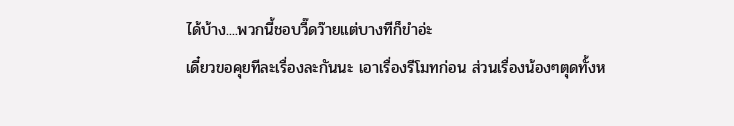ได้บ้าง....พวกนี้ชอบวี๊ดว๊ายแต่บางทีก็ขำอ่ะ
เดี๋ยวขอคุยทีละเรื่องละกันนะ เอาเรื่องรีโมทก่อน ส่วนเรื่องน้องๆตุดทั้งห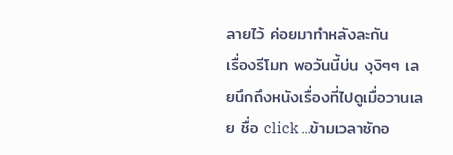ลายไว้ ค่อยมาทำหลังละกัน
เรื่องรีโมท พอวันนี้บ่น งุงิๆๆ เลยนึกถึงหนังเรื่องที่ไปดูเมื่อวานเลย ชื่อ click ...ข้ามเวลาซักอ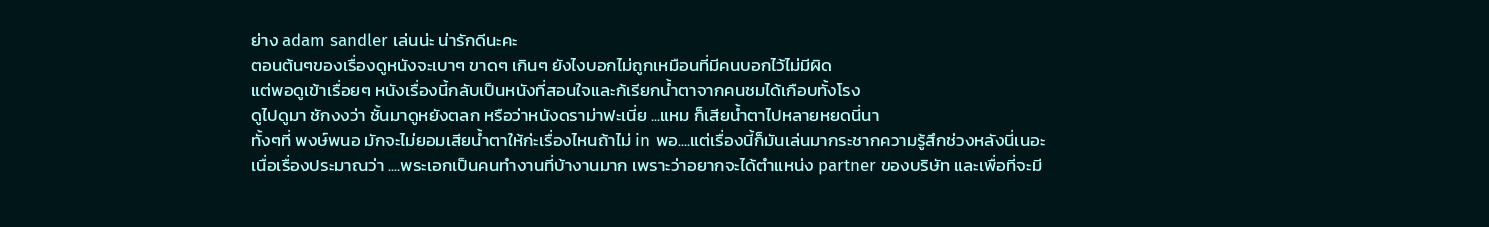ย่าง adam sandler เล่นน่ะ น่ารักดีนะคะ
ตอนต้นๆของเรื่องดูหนังจะเบาๆ ขาดๆ เกินๆ ยังไงบอกไม่ถูกเหมือนที่มีคนบอกไว้ไม่มีผิด
แต่พอดูเข้าเรื่อยๆ หนังเรื่องนี้กลับเป็นหนังที่สอนใจและก้เรียกน้ำตาจากคนชมได้เกือบทั้งโรง
ดูไปดูมา ชักงงว่า ชั้นมาดูหยังตลก หรือว่าหนังดราม่าฟะเนี่ย ...แหม ก็เสียน้ำตาไปหลายหยดนี่นา
ทั้งๆที่ พงษ์พนอ มักจะไม่ยอมเสียน้ำตาให้ก่ะเรื่องไหนถ้าไม่ in พอ....แต่เรื่องนี้ก็มันเล่นมากระชากความรู้สึกช่วงหลังนี่เนอะ
เนื่อเรื่องประมาณว่า ....พระเอกเป็นคนทำงานที่บ้างานมาก เพราะว่าอยากจะได้ตำแหน่ง partner ของบริษัท และเพื่อที่จะมี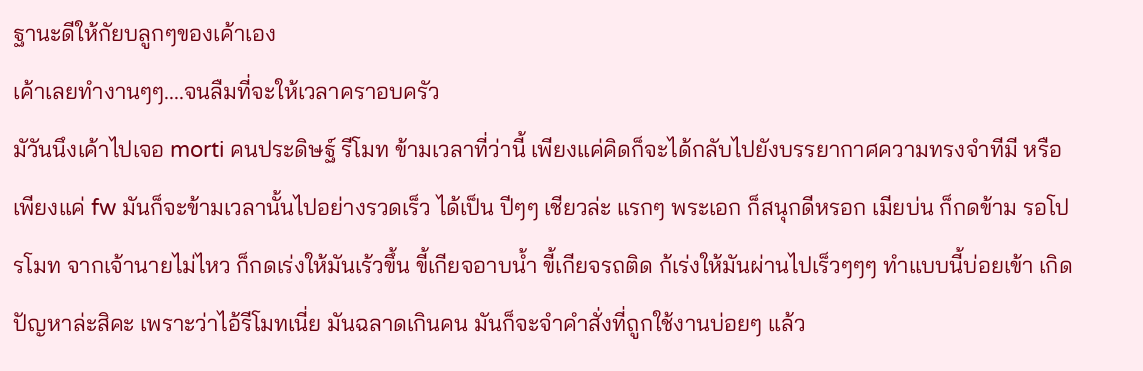ฐานะดีให้กัยบลูกๆของเค้าเอง
เค้าเลยทำงานๆๆ....จนลืมที่จะให้เวลาคราอบครัว
มัวันนึงเค้าไปเจอ morti คนประดิษฐ์ รีโมท ข้ามเวลาที่ว่านี้ เพียงแค่คิดก็จะได้กลับไปยังบรรยากาศความทรงจำทีมี หรือ เพียงแค่ fw มันก็จะข้ามเวลานั้นไปอย่างรวดเร็ว ได้เป็น ปีๆๆ เชียวล่ะ แรกๆ พระเอก ก็สนุกดีหรอก เมียบ่น ก็กดข้าม รอโปรโมท จากเจ้านายไม่ไหว ก็กดเร่งให้มันเร้วขึ้น ขี้เกียจอาบน้ำ ขี้เกียจรถติด ก้เร่งให้มันผ่านไปเร็วๆๆๆ ทำแบบนี้บ่อยเข้า เกิดปัญหาล่ะสิคะ เพราะว่าไอ้รีโมทเนี่ย มันฉลาดเกินคน มันก็จะจำคำสั่งที่ถูกใช้งานบ่อยๆ แล้ว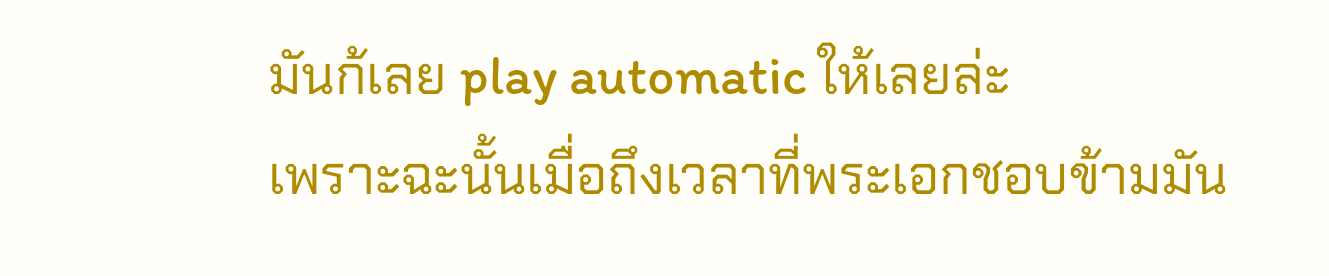มันก้เลย play automatic ให้เลยล่ะ
เพราะฉะนั้นเมื่อถึงเวลาที่พระเอกชอบข้ามมัน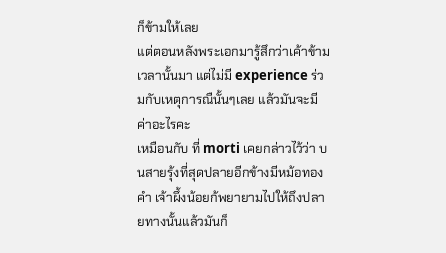ก็ข้ามให้เลย
แต่ตอนหลังพระเอกมารู้สึกว่าเค้าข้ามเวลานั้นมา แต่ไม่มี experience ร่วมกับเหตุการณืนั้นๆเลย แล้วมันจะมีค่าอะไรคะ
เหมือนกับ ที่ morti เคยกล่าวไว้ว่า บนสายรุ้งที่สุดปลายอีกข้างมีหม้อทองคำ เจ้าผึ้งน้อยก้พยายามไปให้ถึงปลายทางนั้นแล้วมันก็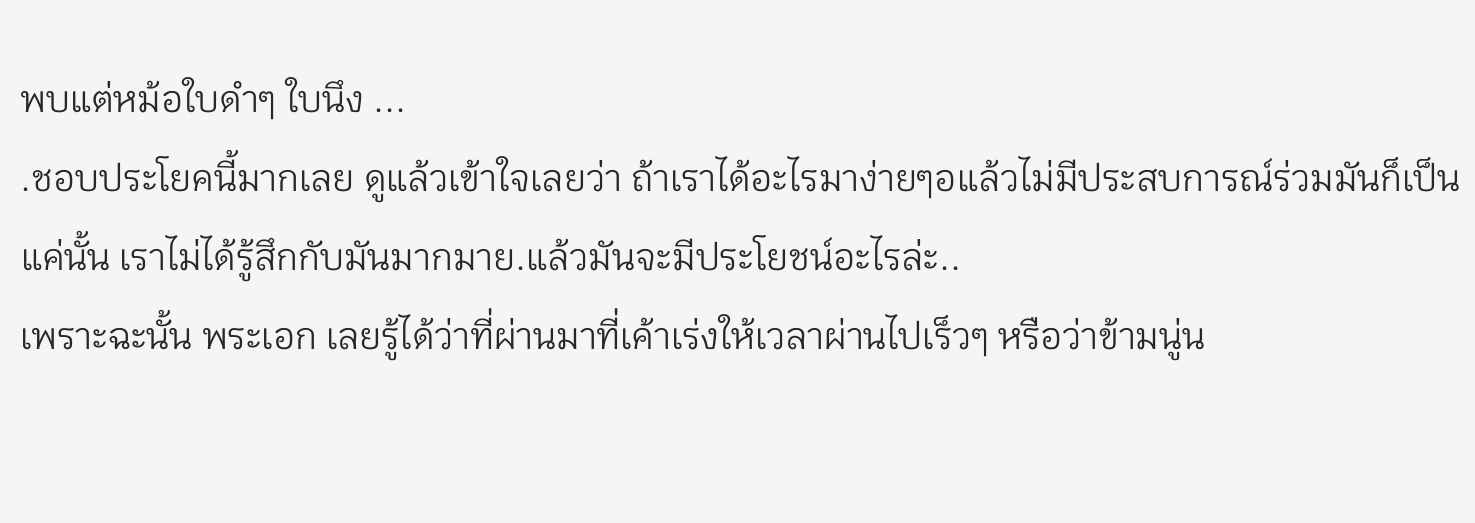พบแต่หม้อใบดำๆ ใบนึง ...
.ชอบประโยคนี้มากเลย ดูแล้วเข้าใจเลยว่า ถ้าเราได้อะไรมาง่ายๆอแล้วไม่มีประสบการณ์ร่วมมันก็เป็นแค่นั้น เราไม่ได้รู้สึกกับมันมากมาย.แล้วมันจะมีประโยชน์อะไรล่ะ..
เพราะฉะนั้น พระเอก เลยรู้ได้ว่าที่ผ่านมาที่เค้าเร่งให้เวลาผ่านไปเร็วๆ หรือว่าข้ามนู่น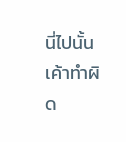นี่ไปนั้น เค้าทำผิด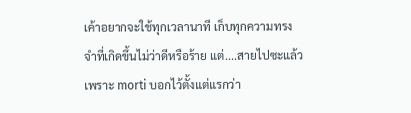เค้าอยากจะใช้ทุกเวลานาที เก็บทุกความทรงจำที่เกิดขึ้นไม่ว่าดีหรือร้าย แต่....สายไปซะแล้ว เพราะ morti บอกไว้ตั้งแต่แรกว่า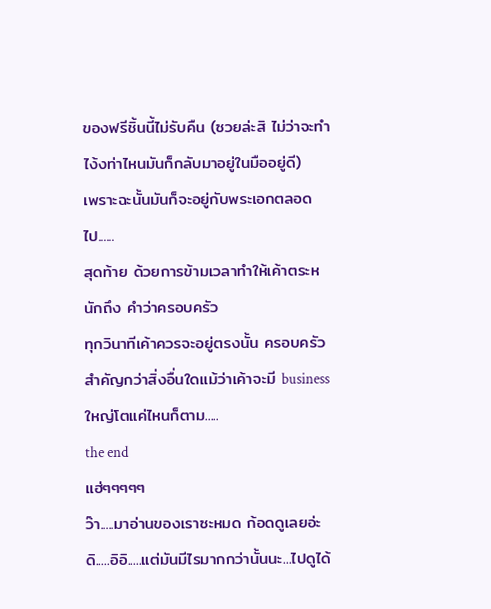ของฟรีชิ้นนี้ไม่รับคืน (ซวยล่ะสิ ไม่ว่าจะทำไง้งท่าไหนมันก็กลับมาอยู่ในมืออยู่ดี)
เพราะฉะนั้นมันก็จะอยู่กับพระเอกตลอดไป......
สุดท้าย ด้วยการข้ามเวลาทำให้เค้าตระหนักถึง คำว่าครอบครัว
ทุกวินาทีเค้าควรจะอยู่ตรงนั้น ครอบครัวสำคัญกว่าสิ่งอื่นใดแม้ว่าเค้าจะมี business ใหญ่โตแค่ไหนก็ตาม.....
the end
แฮ่ๆๆๆๆๆ
ว๊า.....มาอ่านของเราซะหมด ก้อดดูเลยอ่ะดิ.....อิอิ.....แต่มันมีไรมากกว่านั้นนะ...ไปดูได้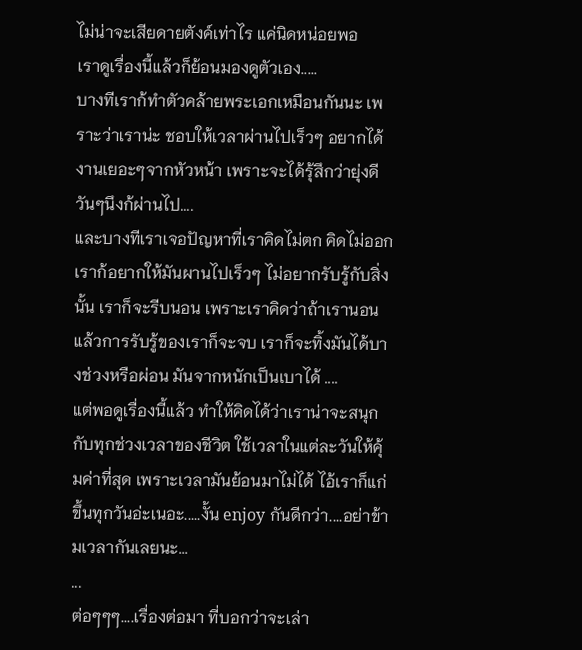ไม่น่าจะเสียดายตังค์เท่าไร แค่นิดหน่อยพอ
เราดูเรื่องนี้แล้วก็ย้อนมองดูตัวเอง.....
บางทีเราก้ทำตัวคล้ายพระเอกเหมือนกันนะ เพราะว่าเราน่ะ ชอบให้เวลาผ่านไปเร็วๆ อยากได้งานเยอะๆจากหัวหน้า เพราะจะได้รุ้สึกว่ายุ่งดี วันๆนึงก้ผ่านไป....
และบางทีเราเจอปัญหาที่เราคิดไม่ตก คิดไม่ออก เราก้อยากให้มันผานไปเร็วๆ ไม่อยากรับรู้กับสิ่งนั้น เราก็จะรีบนอน เพราะเราคิดว่าถ้าเรานอนแล้วการรับรู้ของเราก็จะจบ เราก็จะทิ้งมันได้บางช่วงหรือผ่อน มันจากหนักเป็นเบาได้ ....
แต่พอดูเรื่องนี้แล้ว ทำให้คิดได้ว่าเราน่าจะสนุกกับทุกช่วงเวลาของชีวิต ใช้เวลาในแต่ละวันให้คุ้มค่าที่สุด เพราะเวลามันย้อนมาไม่ได้ ไอ้เราก็แก่ขึ้นทุกวันอ่ะเนอะ.....งั้น enjoy กันดีกว่า....อย่าข้ามเวลากันเลยนะ...
...
ต่อๆๆๆ....เรื่องต่อมา ที่บอกว่าจะเล่า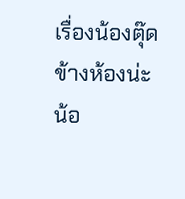เรื่องน้องตุ๊ดข้างห้องน่ะ
น้อ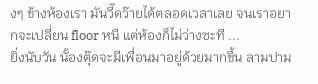งๆ ข้างห้องเรา มันวี๊ดว๊ายได้ตลอดเวลาเลย จนเราอยากจะเปลี่ยน floor หนี แต่ห้องก็ไม่ว่างซะที ...
ยิ่งนับวัน นั้องตุ๊ดจะมีเพื่อนมาอยู่ด้วยมากขึ้น ลามปาม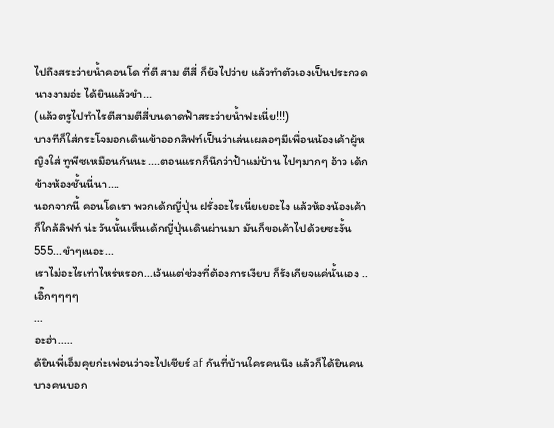ไปถึงสระว่ายน้ำคอนโด ที่ตี สาม ตีสี่ ก็ยังไปว่าย แล้วทำตัวเองเป็นประกวดนางงามอ่ะ ได้ยินแล้วขำ...
(แล้วตรูไปทำไรตีสามตีสี่บนดาดฟ้าสระว่ายน้ำฟะเนี่ย!!!)
บางทีก็ใส่กระโจมอกเดินเข้าออกลิฟท์เป็นว่าเล่นเผลอๆมีเพื่อนน้องเค้าผู้หญิงใส่ ทูพีซเหมือนกันนะ ....ตอนแรกก็นึกว่าป้าแม่บ้าน ไปๆมากๆ อ้าว เด้กข้างห้องชั้นนี่นา....
นอกจากนี้ คอนโดเรา พวกเด้กญี่ปุ่น ฝรั่งอะไรเนี่ยเยอะไง แล้วห้องน้องเค้าก็ใกล้ลิฟท์ น่ะ วันนั้นเห็นเด้กญี่ปุ่นเดินผ่านมา มันก็ขอเค้าไปด้วยซะงั้น 555...ขำๆเนอะ...
เราไม่อะไรเท่าไหร่หรอก...เว้นแต่ช่วงที่ต้องการเงียบ ก็รังเกียจแค่นั้นเอง ..เอิ๊กๆๆๆๆ
...
อะฮ่า.....
ด้ยินพี่เอ็มคุยก่ะเพ่อนว่าจะไปเชียร์ af กันที่บ้านใครคนนึง แล้วก็ได้ยินคนบางคนบอก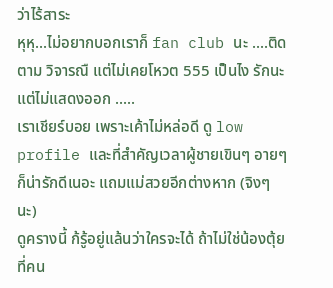ว่าไร้สาระ
หุหุ...ไม่อยากบอกเราก็ fan club นะ ....ติดตาม วิจารณื แต่ไม่เคยโหวต 555 เป็นไง รักนะแต่ไม่แสดงออก .....
เราเชียร์บอย เพราะเค้าไม่หล่อดี ดู low profile และที่สำคัญเวลาผู้ชายเขินๆ อายๆ ก็น่ารักดีเนอะ แถมแม่สวยอีกต่างหาก (จิงๆนะ)
ดูครางนี้ ก้รู้อยู่แล้นว่าใครจะได้ ถ้าไม่ใช่น้องตุ้ย ที่คน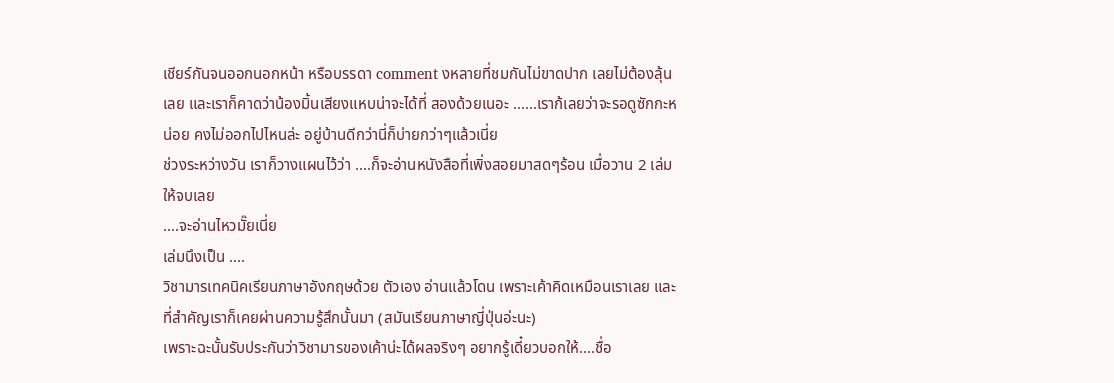เชียร์กันจนออกนอกหน้า หรือบรรดา comment งหลายที่ชมกันไม่ขาดปาก เลยไม่ต้องลุ้นเลย และเราก็คาดว่าน้องมิ้นเสียงแหบน่าจะได้ที่ สองด้วยเนอะ ......เราก้เลยว่าจะรอดูซักกะหน่อย คงไม่ออกไปไหนล่ะ อยู่บ้านดีกว่านี่ก็บ่ายกว่าๆแล้วเนี่ย
ช่วงระหว่างวัน เราก็วางแผนไว้ว่า ....ก็จะอ่านหนังสือที่เพิ่งสอยมาสดๆร้อน เมื่อวาน 2 เล่ม ให้จบเลย
....จะอ่านไหวมั๊ยเนี่ย
เล่มนึงเป็น ....
วิชามารเทคนิคเรียนภาษาอังกฤษด้วย ตัวเอง อ่านแล้วโดน เพราะเค้าคิดเหมือนเราเลย และที่สำคัญเราก็เคยผ่านความรู้สึกนั้นมา (สมันเรียนภาษาญี่ปุ่นอ่ะนะ)
เพราะฉะนั้นรับประกันว่าวิชามารของเค้าน่ะได้ผลจริงๆ อยากรู้เดี๋ยวบอกให้....ชื่อ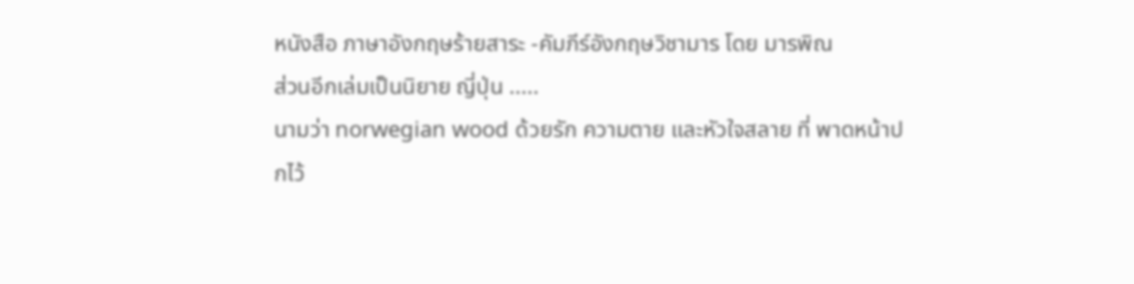หนังสือ ภาษาอังกฤษร้ายสาระ -คัมภีร์อังกฤษวิชามาร โดย มารพิณ
ส่วนอีกเล่มเป็นนิยาย ญี่ปุ่น .....
นามว่า norwegian wood ด้วยรัก ความตาย และหัวใจสลาย ที่ พาดหน้าปกไว้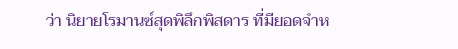ว่า นิยายโรมานซ์สุดพิลึกพิสดาร ที่มียอดจำห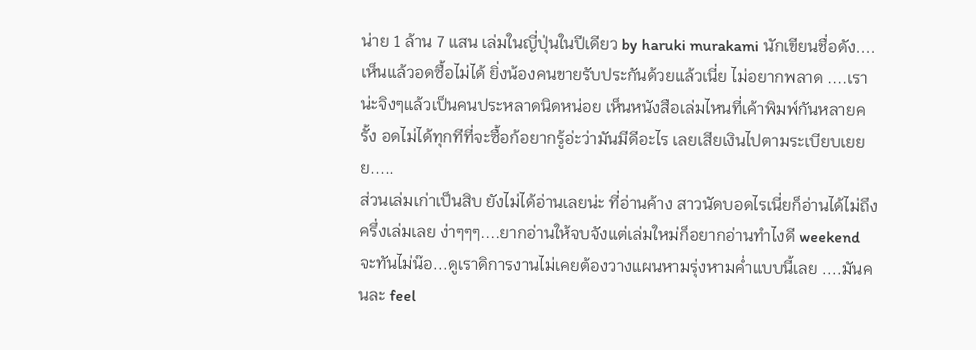น่าย 1 ล้าน 7 แสน เล่มในญี่ปุ่นในปีเดียว by haruki murakami นักเขียนชื่อดัง....เห็นแล้วอดซื้อไม่ได้ ยิ่งน้องคนขายรับประกันด้วยแล้วเนี่ย ไม่อยากพลาด ....เราน่ะจิงๆแล้วเป็นคนประหลาดนิดหน่อย เห็นหนังสือเล่มไหนที่เค้าพิมพ์กันหลายครั้ง อดไม่ได้ทุกทีที่จะซื้อก้อยากรู้อ่ะว่ามันมีดีอะไร เลยเสียเงินไปตามระเบียบเยยย.....
ส่วนเล่มเก่าเป็นสิบ ยังไม่ได้อ่านเลยน่ะ ที่อ่านค้าง สาวนัดบอดไรเนี่ยก็อ่านได้ไม่ถึงครึ่งเล่มเลย ง่าๆๆๆ....ยากอ่านให้จบจังแต่เล่มใหม่ก็อยากอ่านทำไงดี weekend จะทันไม่น๊อ...ดูเราดิการงานไม่เคยต้องวางแผนหามรุ่งหามค่ำแบบนี้เลย ....มันคนละ feel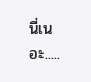นี่เนอะ.....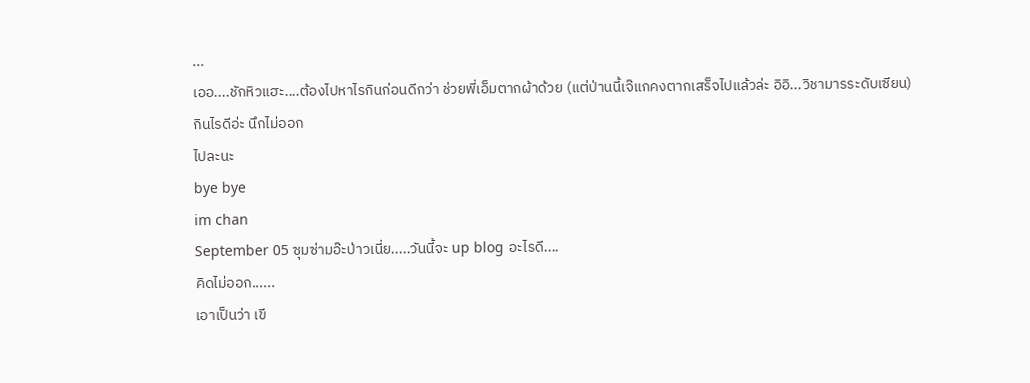...
เออ....ชักหิวแฮะ....ต้องไปหาไรกินก่อนดีกว่า ช่วยพี่เอ็มตากผ้าด้วย (แต่ป่านนี้เจ๊แกคงตากเสร็จไปแล้วล่ะ อิอิ...วิชามารระดับเซียน)
กินไรดีอ่ะ นึกไม่ออก
ไปละนะ
bye bye
im chan
September 05 ซุมซ่ามอ๊ะป่าวเนี่ย.....วันนี้จะ up blog อะไรดี....
คิดไม่ออก......
เอาเป็นว่า เขี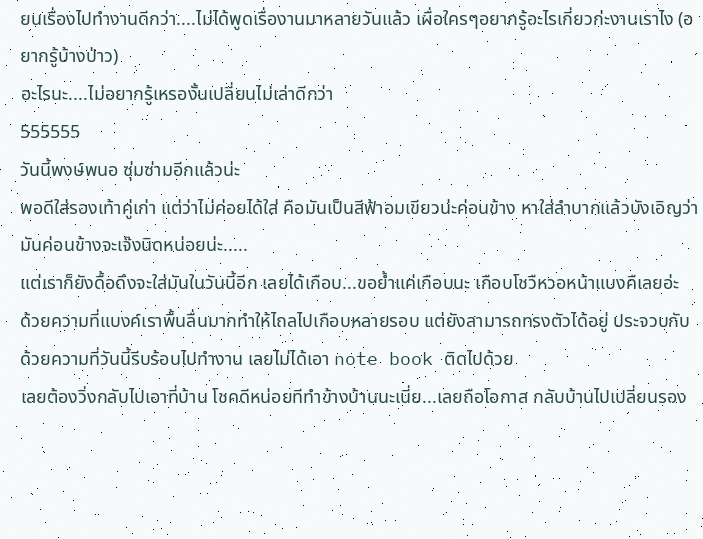ยนเรื่องไปทำงานดีกว่า....ไม่ได้พูดเรื่องานมาหลายวันแล้ว เผื่อใครๆอยากรู้อะไรเกี่ยวก่ะงานเราไง (อยากรู้บ้างป่าว)
อะไรนะ....ไม่อยากรู้เหรองั้นเปลี่ยนไม่เล่าดีกว่า
555555
วันนี้พงษ์พนอ ซุ่มซ่ามอีกแล้วน่ะ
พอดีใส่รองเท้าคู่เก่า แต่ว่าไม่ค่อยได้ใส่ คือมันเป็นสีฟ้าอมเขียวน่ะค่อนข้าง หาใส่ลำบากแล้วบังเอิญว่ามันค่อนข้างจะเจ๊งนิดหน่อยน่ะ.....
แต่เราก็ยังดื้อดึงจะใส่มันในวันนี้อีก เลยได้เกือบ...ขอย้ำแค่เกือบนะ เกือบโชวืหวอหน้าแบงคืเลยอ่ะ
ด้วยความที่แบงค์เราพื้นลื่นมากทำให้ไถลไปเกือบหลายรอบ แต่ยังสามารถทรงตัวได้อยู่ ประจวบกับด้วยความที่วันนี้รีบร้อนไปทำงาน เลยไม่ได้เอา note book ติดไปด้วย
เลยต้องวิ่งกลับไปเอาที่บ้าน โชคดีหน่อยทีทำข้างบ้านนะเนี่ย...เลยถือโอกาส กลับบ้านไปเปลี่ยนรอง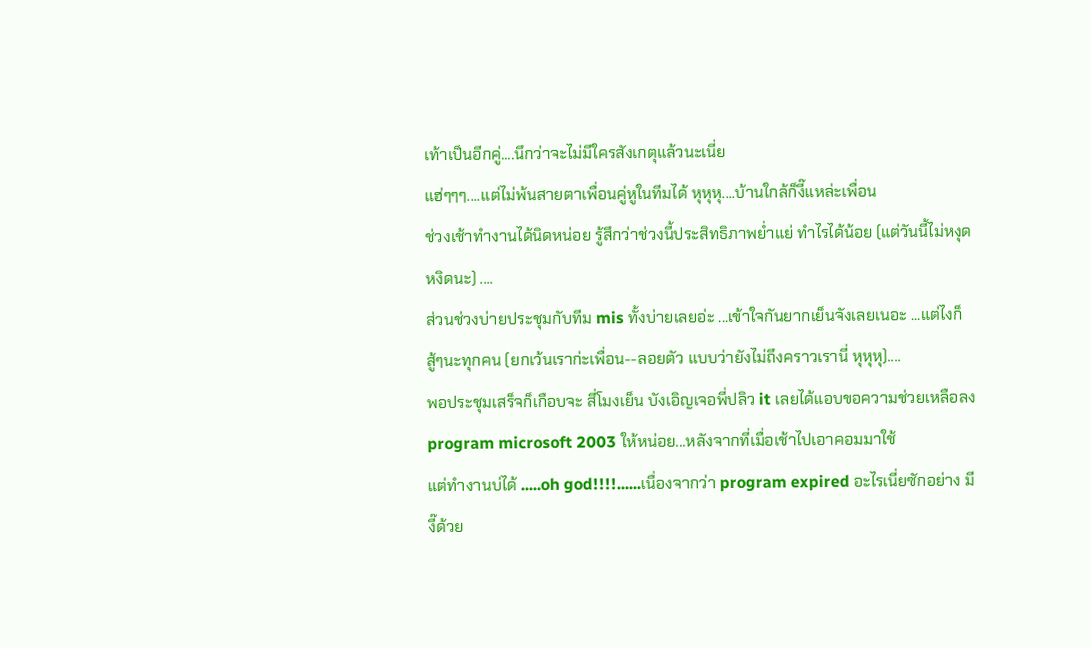เท้าเป็นอีกคู่....นึกว่าจะไม่มีใครสังเกตุแล้วนะเนี่ย
แฮ่ๆๆๆ....แต่ไม่พ้นสายตาเพื่อนคู่หูในทีมได้ หุหุหุ....บ้านใกล้ก็งี๊แหล่ะเพื่อน
ช่วงเช้าทำงานได้นิดหน่อย รู้สึกว่าช่วงนี้ประสิทธิภาพย่ำแย่ ทำไรได้น้อย (แต่วันนี้ไม่หงุดหงิดนะ) ....
ส่วนช่วงบ่ายประชุมกับทีม mis ทั้งบ่ายเลยอ่ะ ...เข้าใจกันยากเย็นจังเลยเนอะ ...แต่ไงก็สู้ๆนะทุกคน (ยกเว้นเราก่ะเพื่อน--ลอยตัว แบบว่ายังไม่ถึงคราวเรานี่ หุหุหุ)....
พอประชุมเสร็จก็เกือบจะ สี่โมงเย็น บังเอิญเจอพี่ปลิว it เลยได้แอบขอความช่วยเหลือลง program microsoft 2003 ให้หน่อย...หลังจากที่เมื่อเช้าไปเอาคอมมาใช้
แต่ทำงานบ่ได้ .....oh god!!!!......เนื่องจากว่า program expired อะไรเนี่ยซักอย่าง มีงี๊ด้วย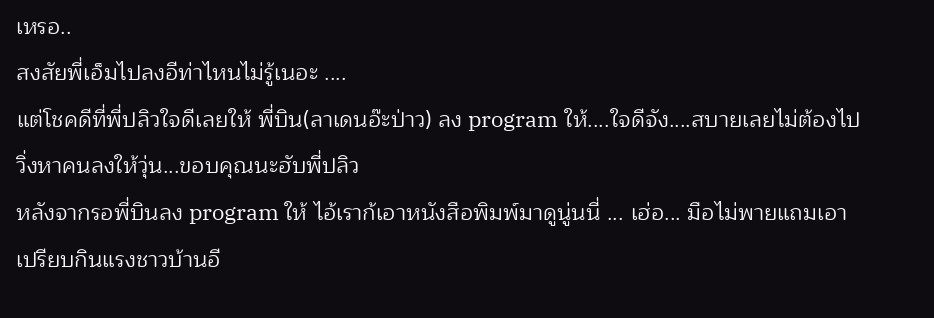เหรอ..
สงสัยพี่เอ็มไปลงอีท่าไหนไม่รู้เนอะ ....
แต่โชคดีที่พี่ปลิวใจดีเลยให้ พี่บิน(ลาเดนอ๊ะป่าว) ลง program ให้....ใจดีจัง....สบายเลยไม่ต้องไปวิ่งหาคนลงให้วุ่น...ขอบคุณนะฮับพี่ปลิว
หลังจากรอพี่บินลง program ให้ ไอ้เราก้เอาหนังสือพิมพ์มาดูนู่นนี่ ... เฮ่อ... มือไม่พายแถมเอาเปรียบกินแรงชาวบ้านอี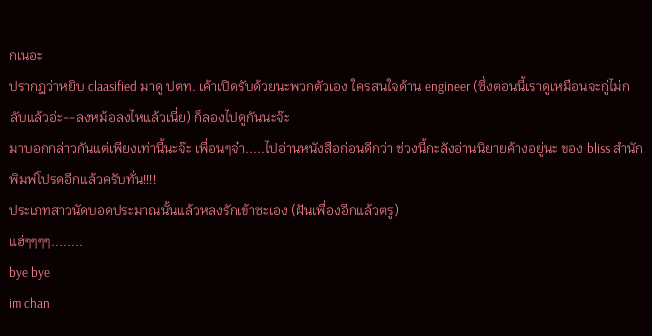กเนอะ
ปรากฎว่าหยิบ claasified มาดู ปตท. เค้าเปิดรับด้วยนะพวกตัวเอง ใครสนใจด้าน engineer (ซึ่งตอนนี้เราดูเหมือนจะกู่ไม่กลับแล้วอ่ะ--ลงหม้อลงไหแล้วเนี่ย) ก็ลองไปดูกันนะจ๊ะ
มาบอกกล่าวกันแต่เพียงเท่านี้นะจ๊ะ เพื่อนๆจ๋า.....ไปอ่านหนังสือก่อนดีกว่า ช่วงนี้กะลังอ่านนิยายค้างอยู่นะ ของ bliss สำนักพิมพ์โปรดอีกแล้วครับทั่น!!!!
ประเภทสาวนัดบอดประมาณนั้นแล้วหลงรักเข้าซะเอง (ฝันเพื่องอีกแล้วตรู)
แฮ่ๆๆๆๆ........
bye bye
im chan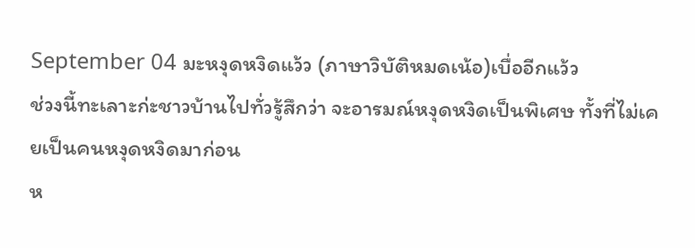September 04 มะหงุดหงิดแว้ว (ภาษาวิบัติหมดเน้อ)เบื่ออีกแว้ว
ช่วงนี้ทะเลาะก่ะชาวบ้านไปทั่วรู้สึกว่า จะอารมณ์หงุดหงิดเป็นพิเศษ ทั้งที่ไม่เคยเป็นคนหงุดหงิดมาก่อน
ห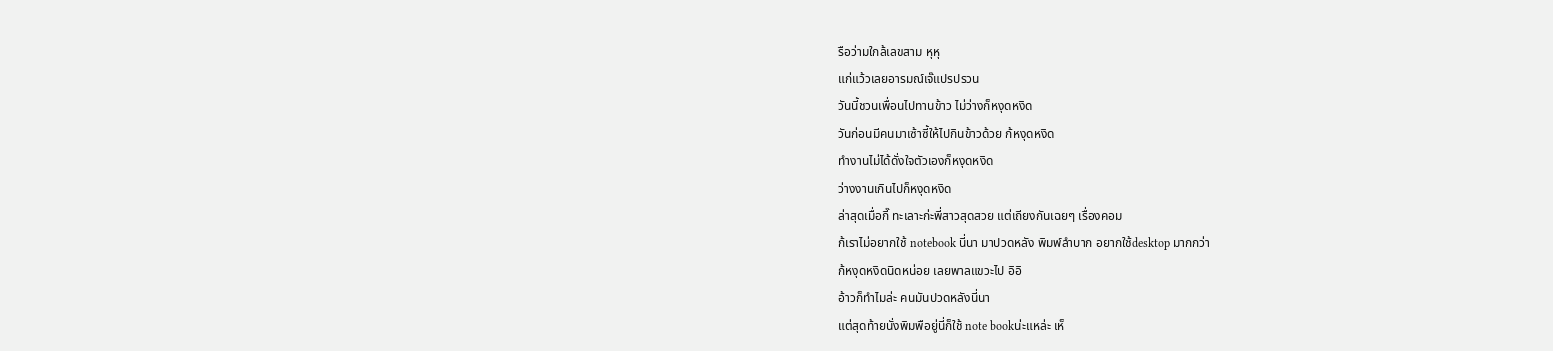รือว่ามใกล้เลขสาม หุหุ
แก่แว้วเลยอารมณ์เจ๊แปรปรวน
วันนี้ชวนเพื่อนไปทานข้าว ไม่ว่างก็หงุดหงิด
วันก่อนมีคนมาเซ้าซี้ให้ไปกินข้าวด้วย ก้หงุดหงิด
ทำงานไม่ได้ดั่งใจตัวเองก็หงุดหงิด
ว่างงานเกินไปก็หงุดหงิด
ล่าสุดเมื่อกี๊ ทะเลาะก่ะพี่สาวสุดสวย แต่เถียงกันเฉยๆ เรื่องคอม
ก้เราไม่อยากใช้ notebook นี่นา มาปวดหลัง พิมพ์ลำบาก อยากใช้desktop มากกว่า
ก้หงุดหงิดนิดหน่อย เลยพาลแขวะไป อิอิ
อ้าวก็ทำไมล่ะ คนมันปวดหลังนี่นา
แต่สุดท้ายนั่งพิมพือยู่นี่ก็ใช้ note bookน่ะแหล่ะ เห็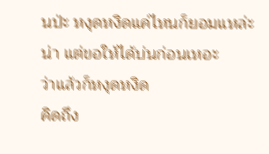นป่ะ หงุดหงิดแค่ไหนก็ยอมแหล่ะน่า แต่ขอให้ได้บ่นก่อนเหอะ
ว่าแล้วก็หงุดหงิด
คิดถึง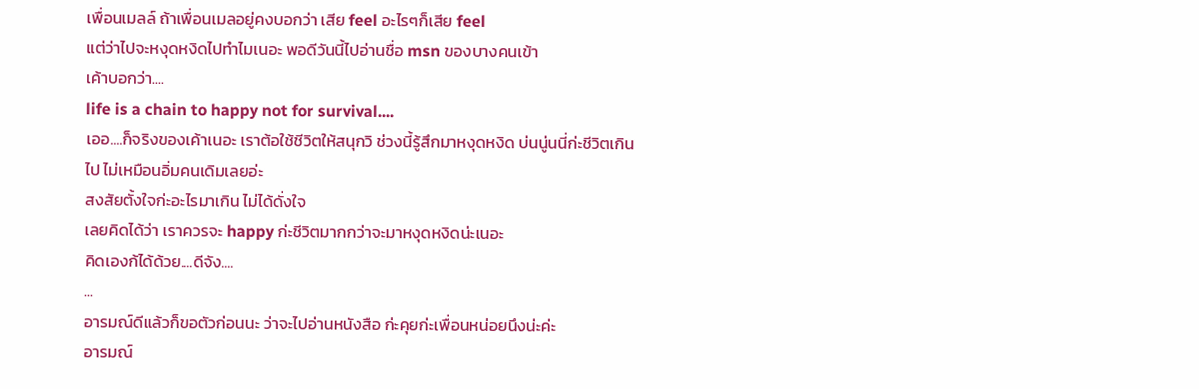เพื่อนเมลล์ ถ้าเพื่อนเมลอยู่คงบอกว่า เสีย feel อะไรๆก็เสีย feel
แต่ว่าไปจะหงุดหงิดไปทำไมเนอะ พอดีวันนี้ไปอ่านชื่อ msn ของบางคนเข้า
เค้าบอกว่า....
life is a chain to happy not for survival....
เออ....ก็จริงของเค้าเนอะ เราต้อใช้ชีวิตให้สนุกวิ ช่วงนี้รู้สึกมาหงุดหงิด บ่นนู่นนี่ก่ะชีวิตเกินไป ไม่เหมือนอิ่มคนเดิมเลยอ่ะ
สงสัยตั้งใจก่ะอะไรมาเกิน ไม่ได้ดั่งใจ
เลยคิดได้ว่า เราควรจะ happy ก่ะชีวิตมากกว่าจะมาหงุดหงิดน่ะเนอะ
คิดเองก้ได้ด้วย....ดีจัง....
...
อารมณ์ดีแล้วก็ขอตัวก่อนนะ ว่าจะไปอ่านหนังสือ ก่ะคุยก่ะเพื่อนหน่อยนึงน่ะค่ะ
อารมณ์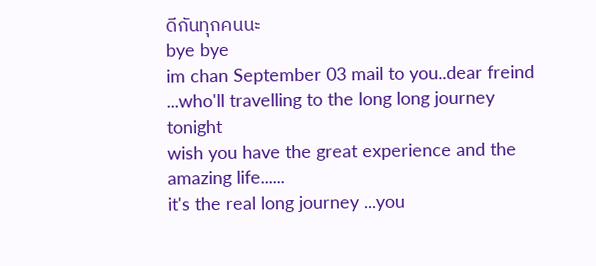ดีกันทุกคนนะ
bye bye
im chan September 03 mail to you..dear freind ...who'll travelling to the long long journey tonight
wish you have the great experience and the amazing life......
it's the real long journey ...you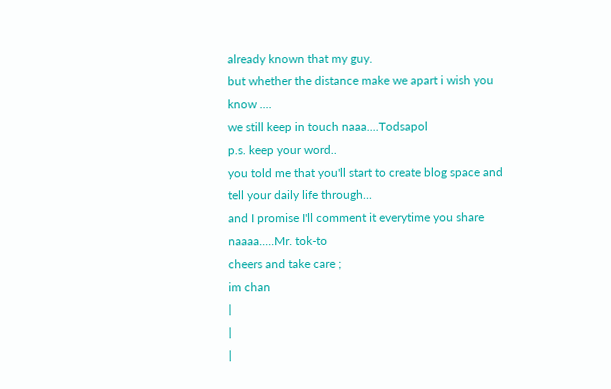already known that my guy.
but whether the distance make we apart i wish you know ....
we still keep in touch naaa....Todsapol
p.s. keep your word..
you told me that you'll start to create blog space and tell your daily life through...
and I promise I'll comment it everytime you share naaaa.....Mr. tok-to
cheers and take care ;
im chan
|
|
|